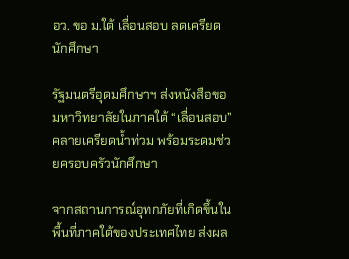อว. ขอ ม.ใต้ เลื่อนสอบ ลดเครียดนักศึกษา

รัฐมนตรีอุดมศึกษาฯ ส่งหนังสือขอมหาวิทยาลัยในภาคใต้ “เลื่อนสอบ” คลายเครียดน้ำท่วม พร้อมระดมช่วยครอบครัวนักศึกษา

จากสถานการณ์อุทกภัยที่เกิดขึ้นในพื้นที่ภาคใต้ของประเทศไทย ส่งผล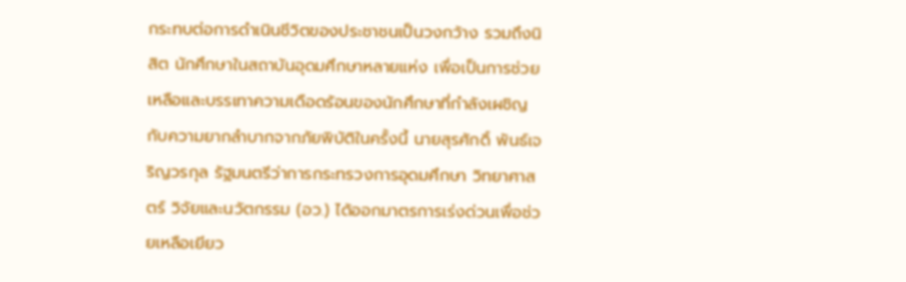กระทบต่อการดำเนินชีวิตของประชาชนเป็นวงกว้าง รวมถึงนิสิต นักศึกษาในสถาบันอุดมศึกษาหลายแห่ง เพื่อเป็นการช่วยเหลือและบรรเทาความเดือดร้อนของนักศึกษาที่กำลังเผชิญกับความยากลำบากจากภัยพิบัติในครั้งนี้ นายสุรศักดิ์ พันธ์เจริญวรกุล รัฐมนตรีว่าการกระทรวงการอุดมศึกษา วิทยาศาสตร์ วิจัยและนวัตกรรม (อว.) ได้ออกมาตรการเร่งด่วนเพื่อช่วยเหลือเยียว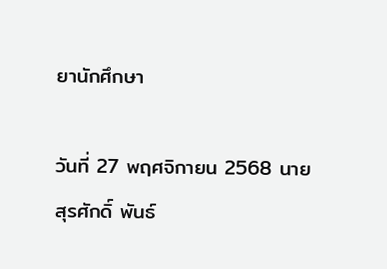ยานักศึกษา

วันที่ 27 พฤศจิกายน 2568 นายสุรศักดิ์ พันธ์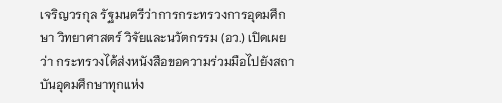เจริญวรกุล รัฐมนตรีว่าการกระทรวงการอุดมศึกษา วิทยาศาสตร์ วิจัยและนวัตกรรม (อว.) เปิดเผยว่า กระทรวงได้ส่งหนังสือขอความร่วมมือไปยังสถาบันอุดมศึกษาทุกแห่ง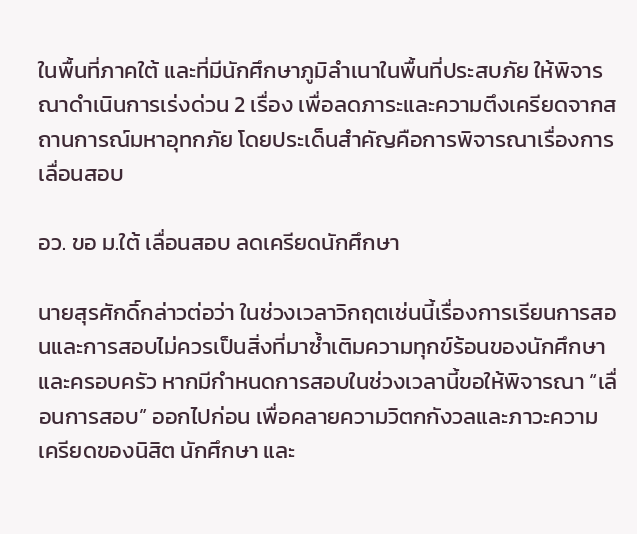ในพื้นที่ภาคใต้ และที่มีนักศึกษาภูมิลำเนาในพื้นที่ประสบภัย ให้พิจารณาดำเนินการเร่งด่วน 2 เรื่อง เพื่อลดภาระและความตึงเครียดจากสถานการณ์มหาอุทกภัย โดยประเด็นสำคัญคือการพิจารณาเรื่องการเลื่อนสอบ

อว. ขอ ม.ใต้ เลื่อนสอบ ลดเครียดนักศึกษา

นายสุรศักดิ์กล่าวต่อว่า ในช่วงเวลาวิกฤตเช่นนี้เรื่องการเรียนการสอนและการสอบไม่ควรเป็นสิ่งที่มาซ้ำเติมความทุกข์ร้อนของนักศึกษาและครอบครัว หากมีกำหนดการสอบในช่วงเวลานี้ขอให้พิจารณา “เลื่อนการสอบ” ออกไปก่อน เพื่อคลายความวิตกกังวลและภาวะความเครียดของนิสิต นักศึกษา และ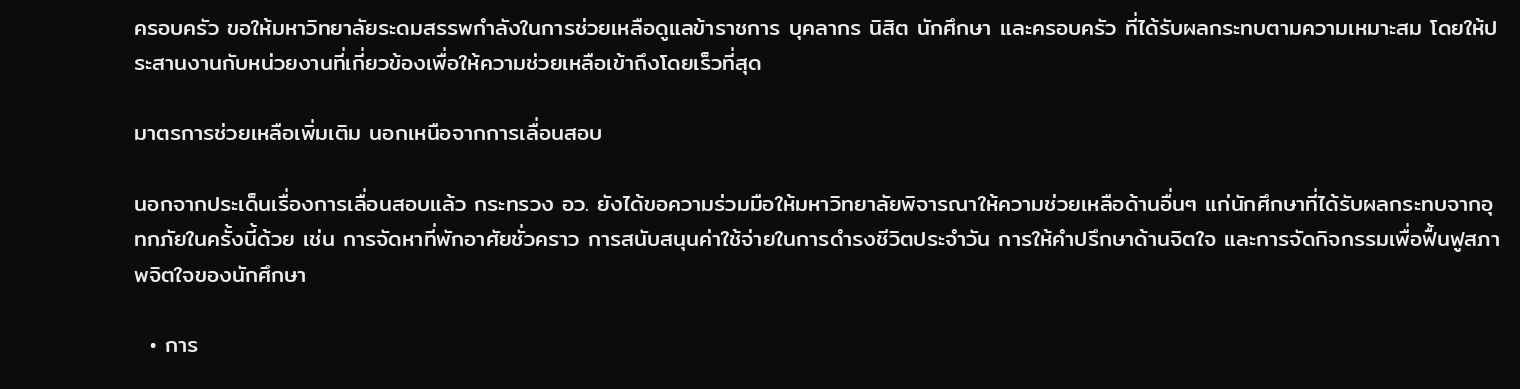ครอบครัว ขอให้มหาวิทยาลัยระดมสรรพกำลังในการช่วยเหลือดูแลข้าราชการ บุคลากร นิสิต นักศึกษา และครอบครัว ที่ได้รับผลกระทบตามความเหมาะสม โดยให้ประสานงานกับหน่วยงานที่เกี่ยวข้องเพื่อให้ความช่วยเหลือเข้าถึงโดยเร็วที่สุด

มาตรการช่วยเหลือเพิ่มเติม นอกเหนือจากการเลื่อนสอบ

นอกจากประเด็นเรื่องการเลื่อนสอบแล้ว กระทรวง อว. ยังได้ขอความร่วมมือให้มหาวิทยาลัยพิจารณาให้ความช่วยเหลือด้านอื่นๆ แก่นักศึกษาที่ได้รับผลกระทบจากอุทกภัยในครั้งนี้ด้วย เช่น การจัดหาที่พักอาศัยชั่วคราว การสนับสนุนค่าใช้จ่ายในการดำรงชีวิตประจำวัน การให้คำปรึกษาด้านจิตใจ และการจัดกิจกรรมเพื่อฟื้นฟูสภาพจิตใจของนักศึกษา

  • การ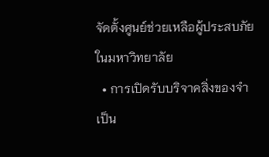จัดตั้งศูนย์ช่วยเหลือผู้ประสบภัยในมหาวิทยาลัย
  • การเปิดรับบริจาคสิ่งของจำเป็น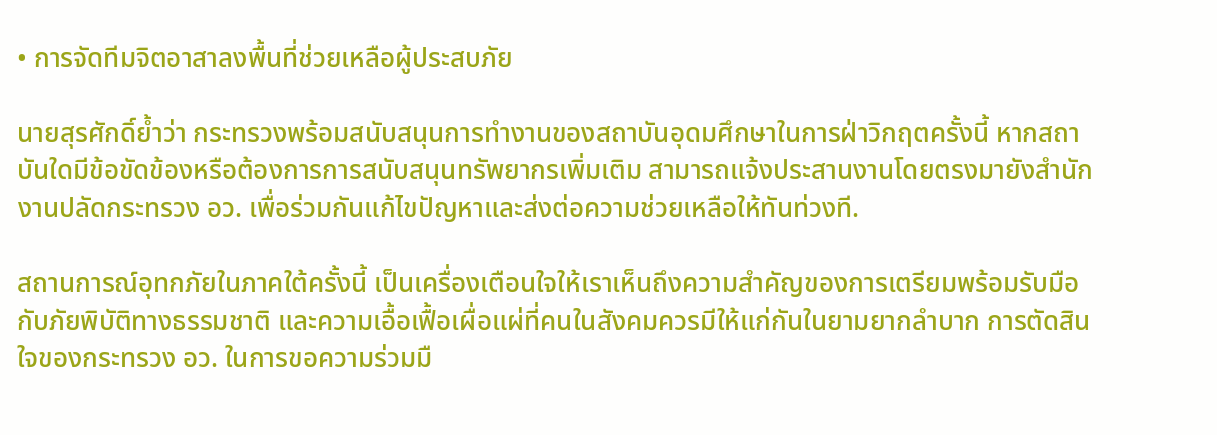• การจัดทีมจิตอาสาลงพื้นที่ช่วยเหลือผู้ประสบภัย

นายสุรศักดิ์ย้ำว่า กระทรวงพร้อมสนับสนุนการทำงานของสถาบันอุดมศึกษาในการฝ่าวิกฤตครั้งนี้ หากสถาบันใดมีข้อขัดข้องหรือต้องการการสนับสนุนทรัพยากรเพิ่มเติม สามารถแจ้งประสานงานโดยตรงมายังสำนักงานปลัดกระทรวง อว. เพื่อร่วมกันแก้ไขปัญหาและส่งต่อความช่วยเหลือให้ทันท่วงที.

สถานการณ์อุทกภัยในภาคใต้ครั้งนี้ เป็นเครื่องเตือนใจให้เราเห็นถึงความสำคัญของการเตรียมพร้อมรับมือกับภัยพิบัติทางธรรมชาติ และความเอื้อเฟื้อเผื่อแผ่ที่คนในสังคมควรมีให้แก่กันในยามยากลำบาก การตัดสินใจของกระทรวง อว. ในการขอความร่วมมื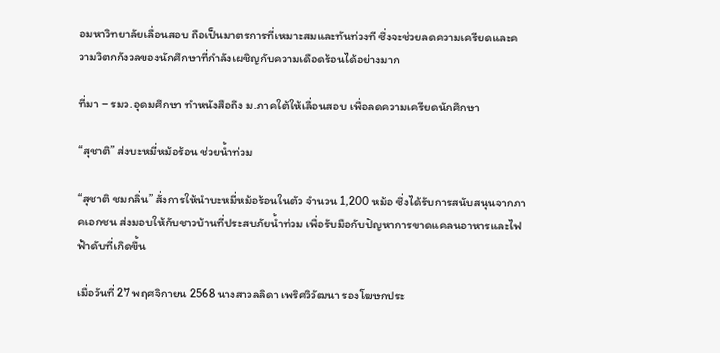อมหาวิทยาลัยเลื่อนสอบ ถือเป็นมาตรการที่เหมาะสมและทันท่วงที ซึ่งจะช่วยลดความเครียดและความวิตกกังวลของนักศึกษาที่กำลังเผชิญกับความเดือดร้อนได้อย่างมาก

ที่มา – รมว.อุดมศึกษา ทำหนังสือถึง ม.ภาคใต้ให้เลื่อนสอบ เพื่อลดความเครียดนักศึกษา

“สุชาติ” ส่งบะหมี่หม้อร้อน ช่วยน้ำท่วม

“สุชาติ ชมกลิ่น” สั่งการให้นำบะหมี่หม้อร้อนในตัว จำนวน 1,200 หม้อ ซึ่งได้รับการสนับสนุนจากภาคเอกชน ส่งมอบให้กับชาวบ้านที่ประสบภัยน้ำท่วม เพื่อรับมือกับปัญหาการขาดแคลนอาหารและไฟฟ้าดับที่เกิดขึ้น

เมื่อวันที่ 27 พฤศจิกายน 2568 นางสาวลลิดา เพริศวิวัฒนา รองโฆษกประ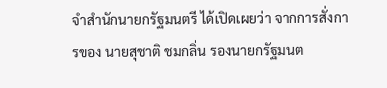จำสำนักนายกรัฐมนตรี ได้เปิดเผยว่า จากการสั่งการของ นายสุชาติ ชมกลิ่น รองนายกรัฐมนต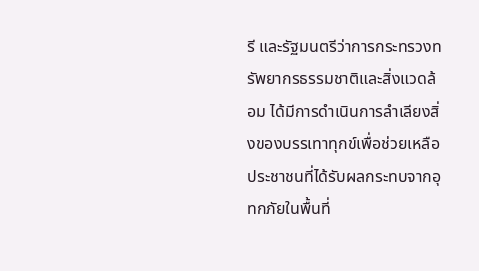รี และรัฐมนตรีว่าการกระทรวงทรัพยากรธรรมชาติและสิ่งแวดล้อม ได้มีการดำเนินการลำเลียงสิ่งของบรรเทาทุกข์เพื่อช่วยเหลือประชาชนที่ได้รับผลกระทบจากอุทกภัยในพื้นที่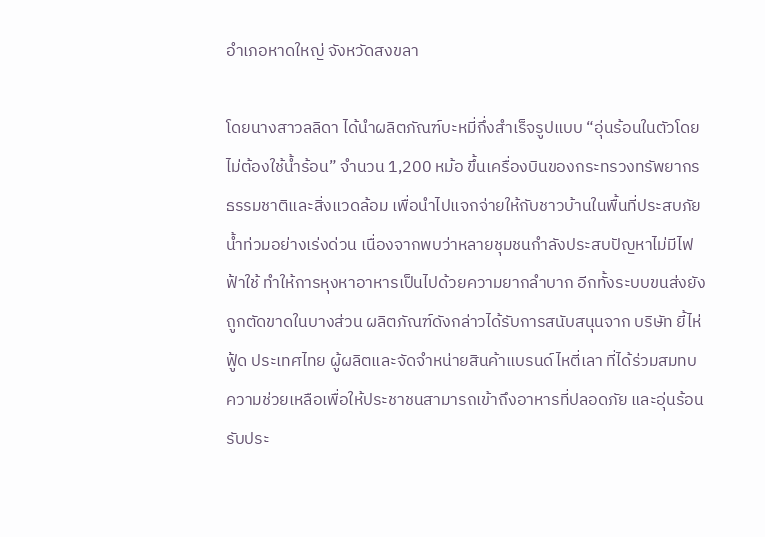อำเภอหาดใหญ่ จังหวัดสงขลา

โดยนางสาวลลิดา ได้นำผลิตภัณฑ์บะหมี่กึ่งสำเร็จรูปแบบ “อุ่นร้อนในตัวโดยไม่ต้องใช้น้ำร้อน” จำนวน 1,200 หม้อ ขึ้นเครื่องบินของกระทรวงทรัพยากรธรรมชาติและสิ่งแวดล้อม เพื่อนำไปแจกจ่ายให้กับชาวบ้านในพื้นที่ประสบภัยน้ำท่วมอย่างเร่งด่วน เนื่องจากพบว่าหลายชุมชนกำลังประสบปัญหาไม่มีไฟฟ้าใช้ ทำให้การหุงหาอาหารเป็นไปด้วยความยากลำบาก อีกทั้งระบบขนส่งยังถูกตัดขาดในบางส่วน ผลิตภัณฑ์ดังกล่าวได้รับการสนับสนุนจาก บริษัท ยี้ไห่ ฟู้ด ประเทศไทย ผู้ผลิตและจัดจำหน่ายสินค้าแบรนด์ไหตี่เลา ที่ได้ร่วมสมทบความช่วยเหลือเพื่อให้ประชาชนสามารถเข้าถึงอาหารที่ปลอดภัย และอุ่นร้อนรับประ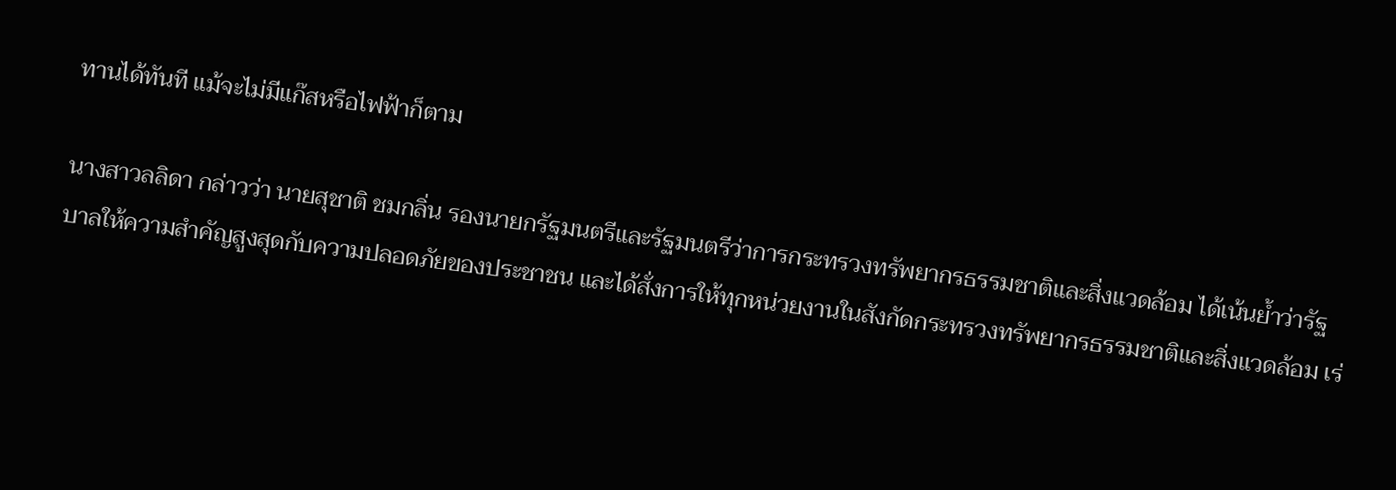ทานได้ทันที แม้จะไม่มีแก๊สหรือไฟฟ้าก็ตาม

นางสาวลลิดา กล่าวว่า นายสุชาติ ชมกลิ่น รองนายกรัฐมนตรีและรัฐมนตรีว่าการกระทรวงทรัพยากรธรรมชาติและสิ่งแวดล้อม ได้เน้นย้ำว่ารัฐบาลให้ความสำคัญสูงสุดกับความปลอดภัยของประชาชน และได้สั่งการให้ทุกหน่วยงานในสังกัดกระทรวงทรัพยากรธรรมชาติและสิ่งแวดล้อม เร่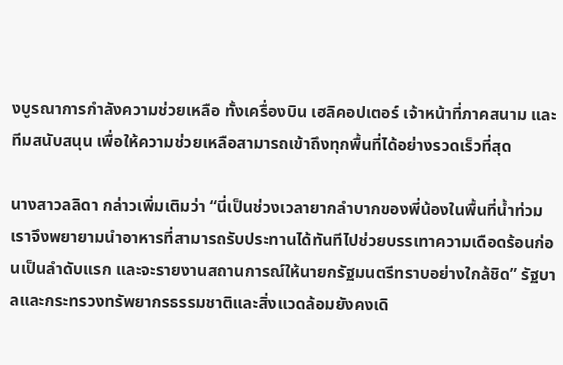งบูรณาการกำลังความช่วยเหลือ ทั้งเครื่องบิน เฮลิคอปเตอร์ เจ้าหน้าที่ภาคสนาม และทีมสนับสนุน เพื่อให้ความช่วยเหลือสามารถเข้าถึงทุกพื้นที่ได้อย่างรวดเร็วที่สุด

นางสาวลลิดา กล่าวเพิ่มเติมว่า “นี่เป็นช่วงเวลายากลำบากของพี่น้องในพื้นที่น้ำท่วม เราจึงพยายามนำอาหารที่สามารถรับประทานได้ทันทีไปช่วยบรรเทาความเดือดร้อนก่อนเป็นลำดับแรก และจะรายงานสถานการณ์ให้นายกรัฐมนตรีทราบอย่างใกล้ชิด” รัฐบาลและกระทรวงทรัพยากรธรรมชาติและสิ่งแวดล้อมยังคงเดิ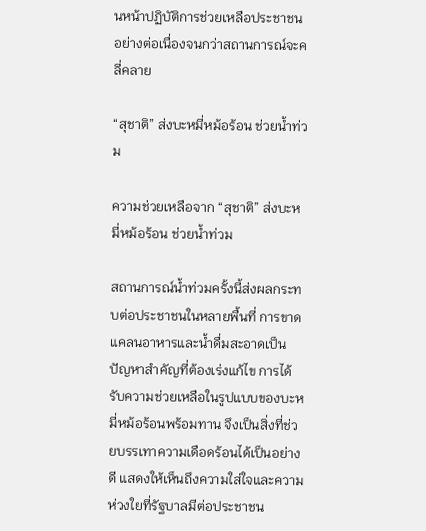นหน้าปฏิบัติการช่วยเหลือประชาชนอย่างต่อเนื่องจนกว่าสถานการณ์จะคลี่คลาย

“สุชาติ” ส่งบะหมี่หม้อร้อน ช่วยน้ำท่วม

ความช่วยเหลือจาก “สุชาติ” ส่งบะหมี่หม้อร้อน ช่วยน้ำท่วม

สถานการณ์น้ำท่วมครั้งนี้ส่งผลกระทบต่อประชาชนในหลายพื้นที่ การขาดแคลนอาหารและน้ำดื่มสะอาดเป็นปัญหาสำคัญที่ต้องเร่งแก้ไข การได้รับความช่วยเหลือในรูปแบบของบะหมี่หม้อร้อนพร้อมทาน จึงเป็นสิ่งที่ช่วยบรรเทาความเดือดร้อนได้เป็นอย่างดี แสดงให้เห็นถึงความใส่ใจและความห่วงใยที่รัฐบาลมีต่อประชาชน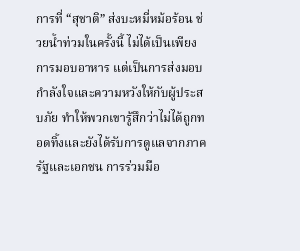การที่ “สุชาติ” ส่งบะหมี่หม้อร้อน ช่วยน้ำท่วมในครั้งนี้ ไม่ได้เป็นเพียงการมอบอาหาร แต่เป็นการส่งมอบกำลังใจและความหวังให้กับผู้ประสบภัย ทำให้พวกเขารู้สึกว่าไม่ได้ถูกทอดทิ้งและยังได้รับการดูแลจากภาครัฐและเอกชน การร่วมมือ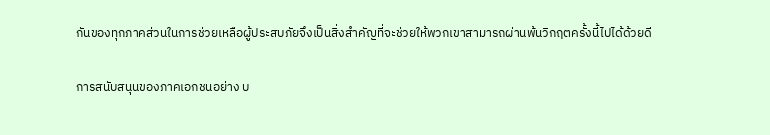กันของทุกภาคส่วนในการช่วยเหลือผู้ประสบภัยจึงเป็นสิ่งสำคัญที่จะช่วยให้พวกเขาสามารถผ่านพ้นวิกฤตครั้งนี้ไปได้ด้วยดี

การสนับสนุนของภาคเอกชนอย่าง บ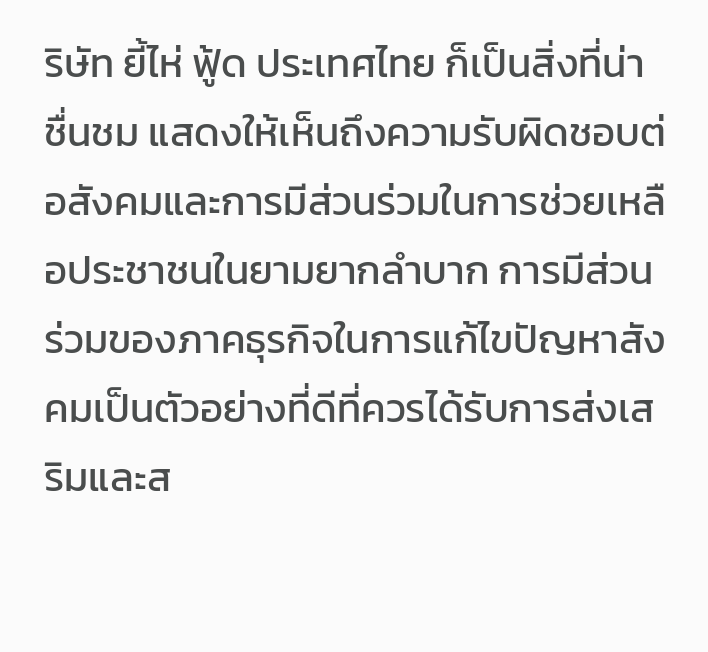ริษัท ยี้ไห่ ฟู้ด ประเทศไทย ก็เป็นสิ่งที่น่าชื่นชม แสดงให้เห็นถึงความรับผิดชอบต่อสังคมและการมีส่วนร่วมในการช่วยเหลือประชาชนในยามยากลำบาก การมีส่วนร่วมของภาคธุรกิจในการแก้ไขปัญหาสังคมเป็นตัวอย่างที่ดีที่ควรได้รับการส่งเสริมและส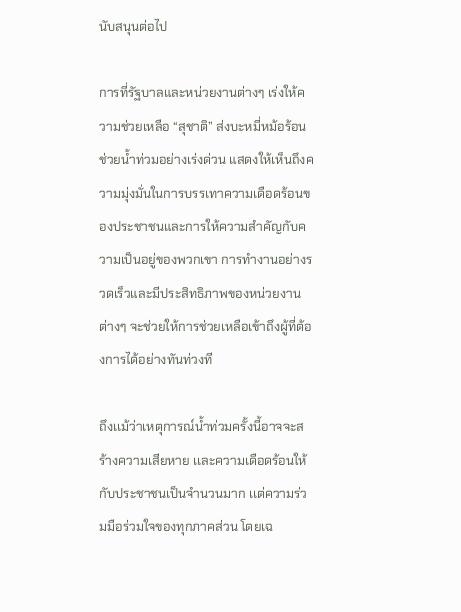นับสนุนต่อไป

การที่รัฐบาลและหน่วยงานต่างๆ เร่งให้ความช่วยเหลือ “สุชาติ” ส่งบะหมี่หม้อร้อน ช่วยน้ำท่วมอย่างเร่งด่วน แสดงให้เห็นถึงความมุ่งมั่นในการบรรเทาความเดือดร้อนของประชาชนและการให้ความสำคัญกับความเป็นอยู่ของพวกเขา การทำงานอย่างรวดเร็วและมีประสิทธิภาพของหน่วยงานต่างๆ จะช่วยให้การช่วยเหลือเข้าถึงผู้ที่ต้องการได้อย่างทันท่วงที

ถึงเเม้ว่าเหตุการณ์น้ำท่วมครั้งนี้อาจจะสร้างความเสียหาย เเละความเดือดร้อนให้กับประชาชนเป็นจำนวนมาก เเต่ความร่วมมือร่วมใจของทุกภาคส่วน โดยเฉ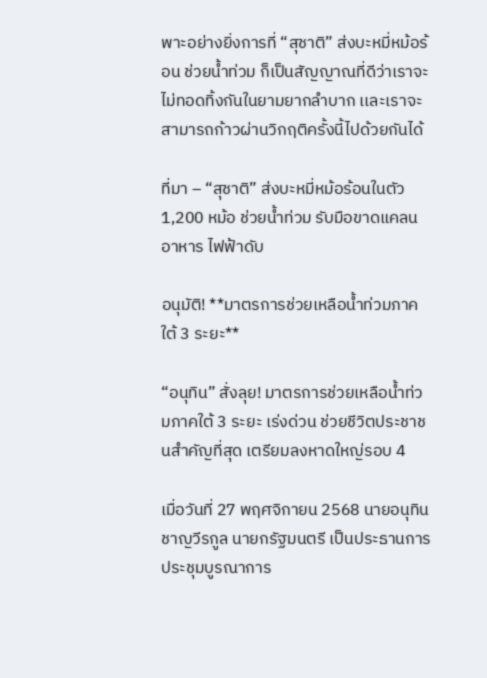พาะอย่างยิ่งการที่ “สุชาติ” ส่งบะหมี่หม้อร้อน ช่วยน้ำท่วม ก็เป็นสัญญาณที่ดีว่าเราจะไม่ทอดทิ้งกันในยามยากลำบาก เเละเราจะสามารถก้าวผ่านวิกฤติครั้งนี้ไปด้วยกันได้

ที่มา – “สุชาติ” ส่งบะหมี่หม้อร้อนในตัว 1,200 หม้อ ช่วยน้ำท่วม รับมือขาดแคลนอาหาร ไฟฟ้าดับ

อนุมัติ! **มาตรการช่วยเหลือน้ำท่วมภาคใต้ 3 ระยะ**

“อนุทิน” สั่งลุย! มาตรการช่วยเหลือน้ำท่วมภาคใต้ 3 ระยะ เร่งด่วน ช่วยชีวิตประชาชนสำคัญที่สุด เตรียมลงหาดใหญ่รอบ 4

เมื่อวันที่ 27 พฤศจิกายน 2568 นายอนุทิน ชาญวีรกูล นายกรัฐมนตรี เป็นประธานการประชุมบูรณาการ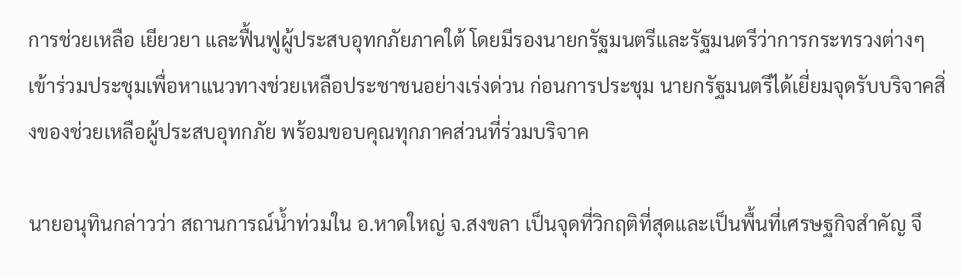การช่วยเหลือ เยียวยา และฟื้นฟูผู้ประสบอุทกภัยภาคใต้ โดยมีรองนายกรัฐมนตรีและรัฐมนตรีว่าการกระทรวงต่างๆ เข้าร่วมประชุมเพื่อหาแนวทางช่วยเหลือประชาชนอย่างเร่งด่วน ก่อนการประชุม นายกรัฐมนตรีได้เยี่ยมจุดรับบริจาคสิ่งของช่วยเหลือผู้ประสบอุทกภัย พร้อมขอบคุณทุกภาคส่วนที่ร่วมบริจาค

นายอนุทินกล่าวว่า สถานการณ์น้ำท่วมใน อ.หาดใหญ่ จ.สงขลา เป็นจุดที่วิกฤติที่สุดและเป็นพื้นที่เศรษฐกิจสำคัญ จึ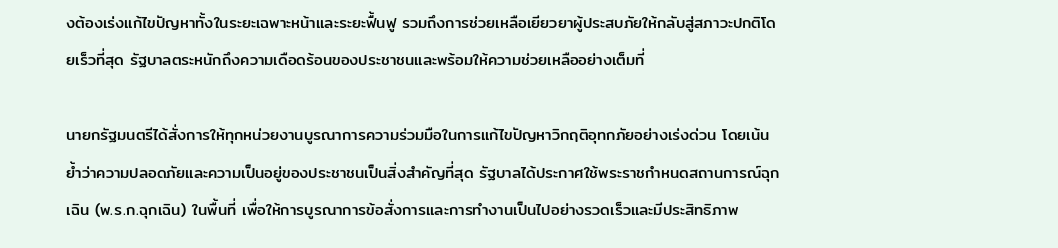งต้องเร่งแก้ไขปัญหาทั้งในระยะเฉพาะหน้าและระยะฟื้นฟู รวมถึงการช่วยเหลือเยียวยาผู้ประสบภัยให้กลับสู่สภาวะปกติโดยเร็วที่สุด รัฐบาลตระหนักถึงความเดือดร้อนของประชาชนและพร้อมให้ความช่วยเหลืออย่างเต็มที่

นายกรัฐมนตรีได้สั่งการให้ทุกหน่วยงานบูรณาการความร่วมมือในการแก้ไขปัญหาวิกฤติอุทกภัยอย่างเร่งด่วน โดยเน้นย้ำว่าความปลอดภัยและความเป็นอยู่ของประชาชนเป็นสิ่งสำคัญที่สุด รัฐบาลได้ประกาศใช้พระราชกำหนดสถานการณ์ฉุกเฉิน (พ.ร.ก.ฉุกเฉิน) ในพื้นที่ เพื่อให้การบูรณาการข้อสั่งการและการทำงานเป็นไปอย่างรวดเร็วและมีประสิทธิภาพ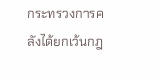กระทรวงการคลังได้ยกเว้นกฎ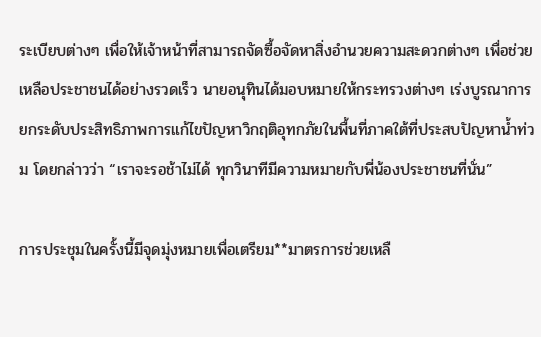ระเบียบต่างๆ เพื่อให้เจ้าหน้าที่สามารถจัดซื้อจัดหาสิ่งอำนวยความสะดวกต่างๆ เพื่อช่วยเหลือประชาชนได้อย่างรวดเร็ว นายอนุทินได้มอบหมายให้กระทรวงต่างๆ เร่งบูรณาการยกระดับประสิทธิภาพการแก้ไขปัญหาวิกฤติอุทกภัยในพื้นที่ภาคใต้ที่ประสบปัญหาน้ำท่วม โดยกล่าวว่า “เราจะรอช้าไม่ได้ ทุกวินาทีมีความหมายกับพี่น้องประชาชนที่นั่น”

การประชุมในครั้งนี้มีจุดมุ่งหมายเพื่อเตรียม**มาตรการช่วยเหลื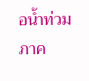อน้ำท่วมภาค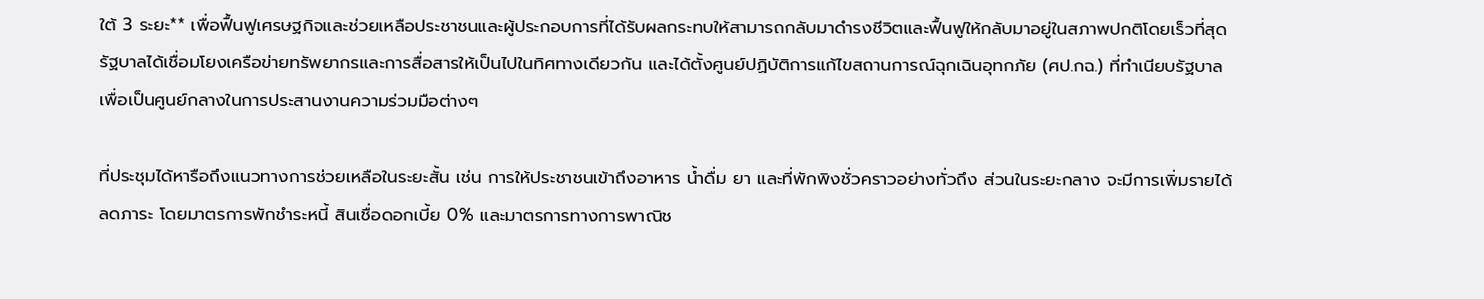ใต้ 3 ระยะ** เพื่อฟื้นฟูเศรษฐกิจและช่วยเหลือประชาชนและผู้ประกอบการที่ได้รับผลกระทบให้สามารถกลับมาดำรงชีวิตและฟื้นฟูให้กลับมาอยู่ในสภาพปกติโดยเร็วที่สุด รัฐบาลได้เชื่อมโยงเครือข่ายทรัพยากรและการสื่อสารให้เป็นไปในทิศทางเดียวกัน และได้ตั้งศูนย์ปฏิบัติการแก้ไขสถานการณ์ฉุกเฉินอุทกภัย (ศป.กฉ.) ที่ทำเนียบรัฐบาล เพื่อเป็นศูนย์กลางในการประสานงานความร่วมมือต่างๆ

ที่ประชุมได้หารือถึงแนวทางการช่วยเหลือในระยะสั้น เช่น การให้ประชาชนเข้าถึงอาหาร น้ำดื่ม ยา และที่พักพิงชั่วคราวอย่างทั่วถึง ส่วนในระยะกลาง จะมีการเพิ่มรายได้ลดภาระ โดยมาตรการพักชำระหนี้ สินเชื่อดอกเบี้ย 0% และมาตรการทางการพาณิช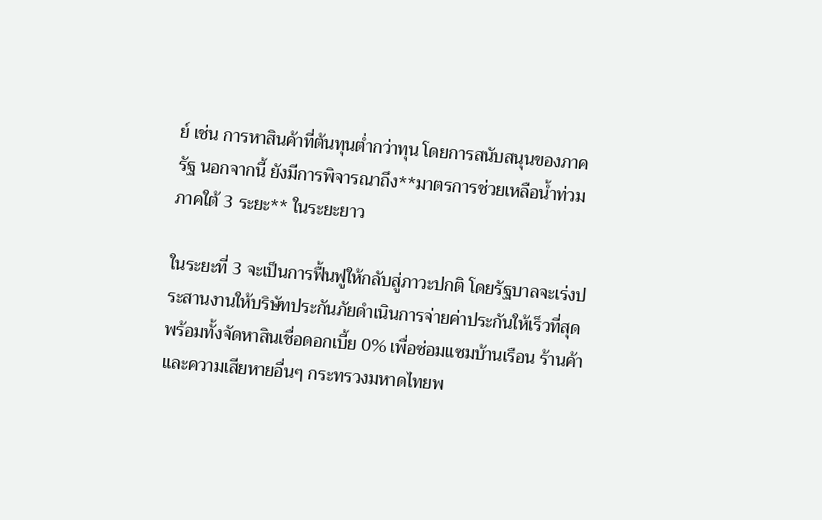ย์ เช่น การหาสินค้าที่ต้นทุนต่ำกว่าทุน โดยการสนับสนุนของภาครัฐ นอกจากนี้ ยังมีการพิจารณาถึง**มาตรการช่วยเหลือน้ำท่วมภาคใต้ 3 ระยะ** ในระยะยาว

ในระยะที่ 3 จะเป็นการฟื้นฟูให้กลับสู่ภาวะปกติ โดยรัฐบาลจะเร่งประสานงานให้บริษัทประกันภัยดำเนินการจ่ายค่าประกันให้เร็วที่สุด พร้อมทั้งจัดหาสินเชื่อดอกเบี้ย 0% เพื่อซ่อมแซมบ้านเรือน ร้านค้า และความเสียหายอื่นๆ กระทรวงมหาดไทยพ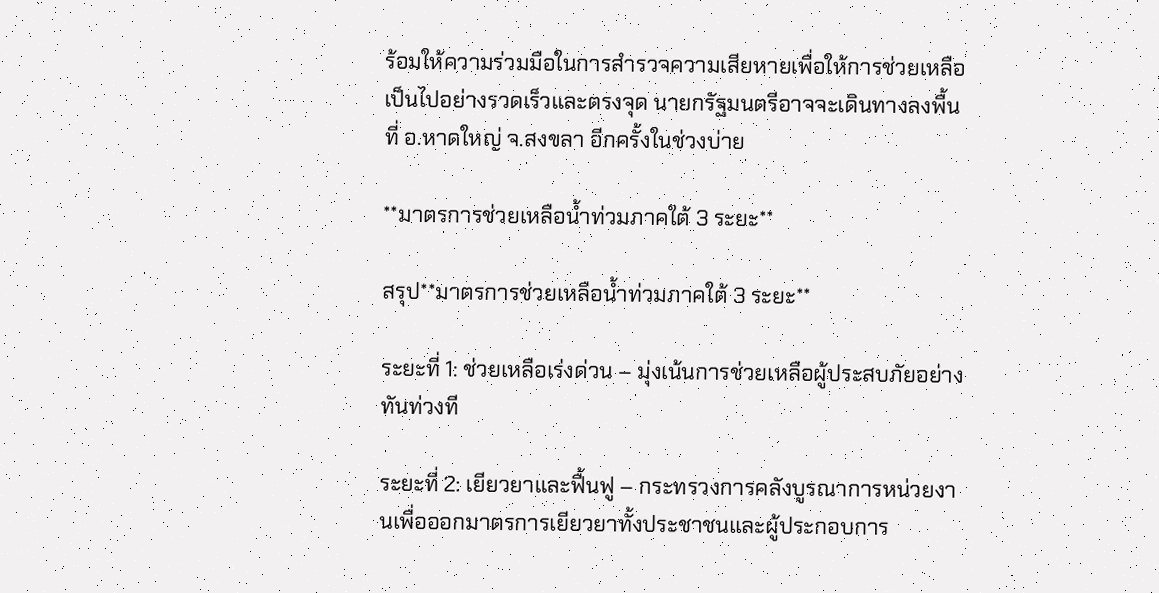ร้อมให้ความร่วมมือในการสำรวจความเสียหายเพื่อให้การช่วยเหลือเป็นไปอย่างรวดเร็วและตรงจุด นายกรัฐมนตรีอาจจะเดินทางลงพื้นที่ อ.หาดใหญ่ จ.สงขลา อีกครั้งในช่วงบ่าย

**มาตรการช่วยเหลือน้ำท่วมภาคใต้ 3 ระยะ**

สรุป**มาตรการช่วยเหลือน้ำท่วมภาคใต้ 3 ระยะ**

ระยะที่ 1: ช่วยเหลือเร่งด่วน – มุ่งเน้นการช่วยเหลือผู้ประสบภัยอย่างทันท่วงที

ระยะที่ 2: เยียวยาและฟื้นฟู – กระทรวงการคลังบูรณาการหน่วยงานเพื่อออกมาตรการเยียวยาทั้งประชาชนและผู้ประกอบการ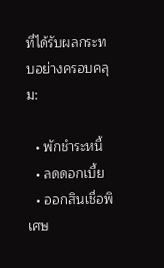ที่ได้รับผลกระทบอย่างครอบคลุม:

  • พักชำระหนี้
  • ลดดอกเบี้ย
  • ออกสินเชื่อพิเศษ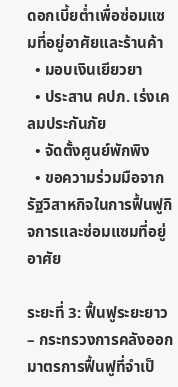ดอกเบี้ยต่ำเพื่อซ่อมแซมที่อยู่อาศัยและร้านค้า
  • มอบเงินเยียวยา
  • ประสาน คปภ. เร่งเคลมประกันภัย
  • จัดตั้งศูนย์พักพิง
  • ขอความร่วมมือจากรัฐวิสาหกิจในการฟื้นฟูกิจการและซ่อมแซมที่อยู่อาศัย

ระยะที่ 3: ฟื้นฟูระยะยาว – กระทรวงการคลังออกมาตรการฟื้นฟูที่จำเป็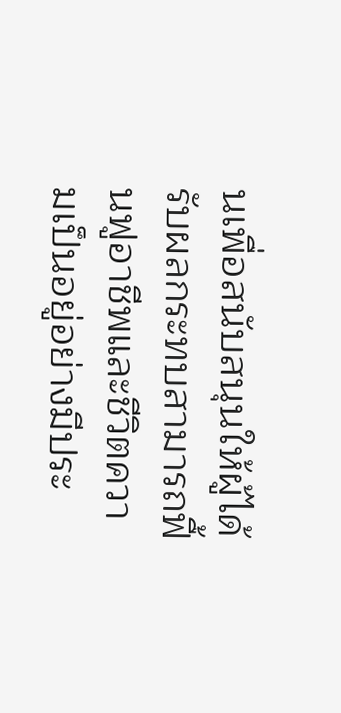นเพื่อสนับสนุนให้ผู้ได้รับผลกระทบสามารถฟื้นฟูอาชีพและชีวิตความเป็นอยู่อย่างมีประ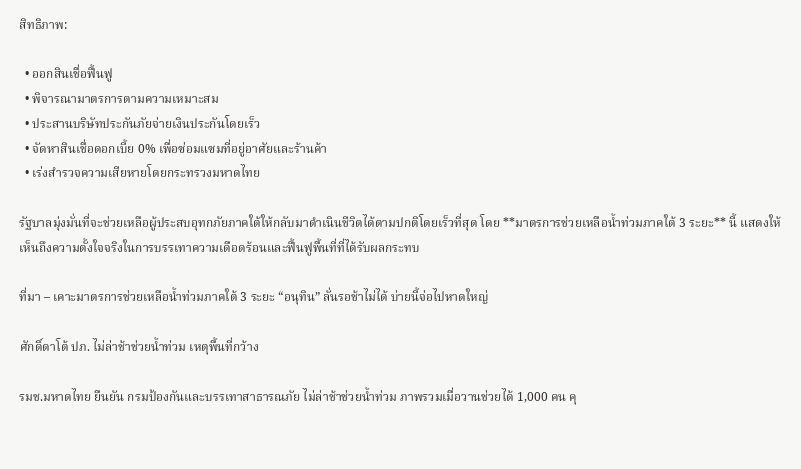สิทธิภาพ:

  • ออกสินเชื่อฟื้นฟู
  • พิจารณามาตรการตามความเหมาะสม
  • ประสานบริษัทประกันภัยจ่ายเงินประกันโดยเร็ว
  • จัดหาสินเชื่อดอกเบี้ย 0% เพื่อซ่อมแซมที่อยู่อาศัยและร้านค้า
  • เร่งสำรวจความเสียหายโดยกระทรวงมหาดไทย

รัฐบาลมุ่งมั่นที่จะช่วยเหลือผู้ประสบอุทกภัยภาคใต้ให้กลับมาดำเนินชีวิตได้ตามปกติโดยเร็วที่สุด โดย **มาตรการช่วยเหลือน้ำท่วมภาคใต้ 3 ระยะ** นี้ แสดงให้เห็นถึงความตั้งใจจริงในการบรรเทาความเดือดร้อนและฟื้นฟูพื้นที่ที่ได้รับผลกระทบ

ที่มา – เคาะมาตรการช่วยเหลือน้ำท่วมภาคใต้ 3 ระยะ “อนุทิน” ลั่นรอช้าไม่ได้ บ่ายนี้จ่อไปหาดใหญ่

ศักดิ์ดาโต้ ปภ. ไม่ล่าช้าช่วยน้ำท่วม เหตุพื้นที่กว้าง

รมช.มหาดไทย ยืนยัน กรมป้องกันและบรรเทาสาธารณภัย ไม่ล่าช้าช่วยน้ำท่วม ภาพรวมเมื่อวานช่วยได้ 1,000 คน คุ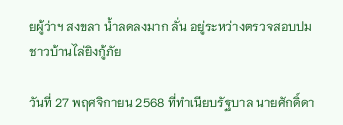ยผู้ว่าฯ สงขลา น้ำลดลงมาก ลั่น อยู่ระหว่างตรวจสอบปมชาวบ้านไล่ยิงกู้ภัย

วันที่ 27 พฤศจิกายน 2568 ที่ทำเนียบรัฐบาล นายศักดิ์ดา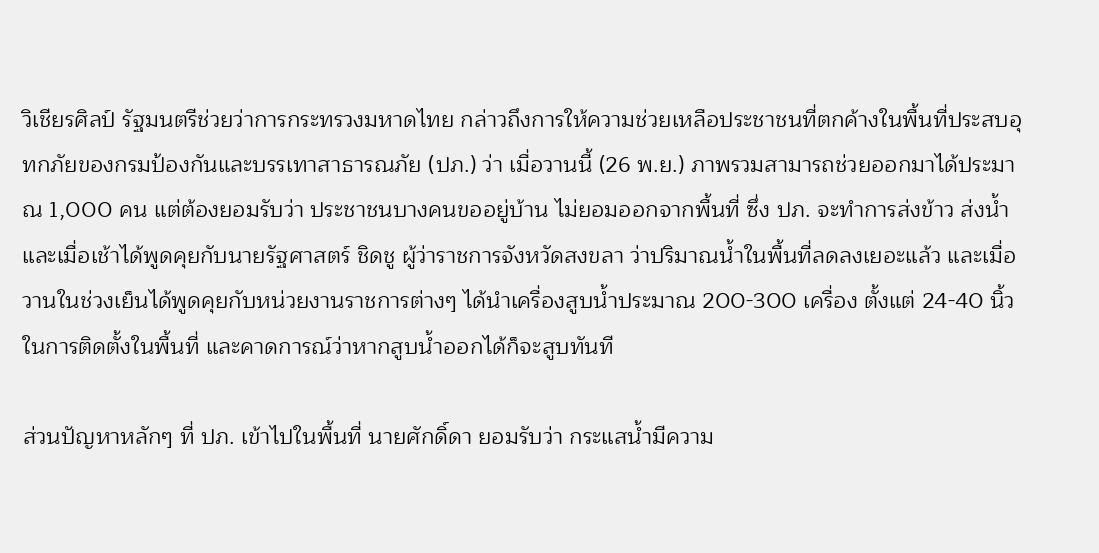วิเชียรศิลป์ รัฐมนตรีช่วยว่าการกระทรวงมหาดไทย กล่าวถึงการให้ความช่วยเหลือประชาชนที่ตกค้างในพื้นที่ประสบอุทกภัยของกรมป้องกันและบรรเทาสาธารณภัย (ปภ.) ว่า เมื่อวานนี้ (26 พ.ย.) ภาพรวมสามารถช่วยออกมาได้ประมาณ 1,000 คน แต่ต้องยอมรับว่า ประชาชนบางคนขออยู่บ้าน ไม่ยอมออกจากพื้นที่ ซึ่ง ปภ. จะทำการส่งข้าว ส่งน้ำ และเมื่อเช้าได้พูดคุยกับนายรัฐศาสตร์ ชิดชู ผู้ว่าราชการจังหวัดสงขลา ว่าปริมาณน้ำในพื้นที่ลดลงเยอะแล้ว และเมื่อวานในช่วงเย็นได้พูดคุยกับหน่วยงานราชการต่างๆ ได้นำเครื่องสูบน้ำประมาณ 200-300 เครื่อง ตั้งแต่ 24-40 นิ้ว ในการติดตั้งในพื้นที่ และคาดการณ์ว่าหากสูบน้ำออกได้ก็จะสูบทันที

ส่วนปัญหาหลักๆ ที่ ปภ. เข้าไปในพื้นที่ นายศักดิ์ดา ยอมรับว่า กระแสน้ำมีความ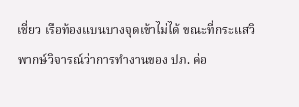เชี่ยว เรือท้องแบนบางจุดเข้าไม่ได้ ขณะที่กระแสวิพากษ์วิจารณ์ว่าการทำงานของ ปภ. ค่อ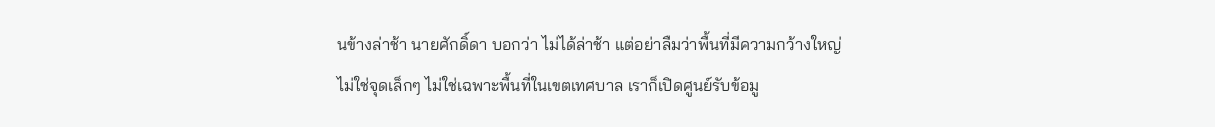นข้างล่าช้า นายศักดิ์ดา บอกว่า ไม่ได้ล่าช้า แต่อย่าลืมว่าพื้นที่มีความกว้างใหญ่ ไม่ใช่จุดเล็กๆ ไม่ใช่เฉพาะพื้นที่ในเขตเทศบาล เราก็เปิดศูนย์รับข้อมู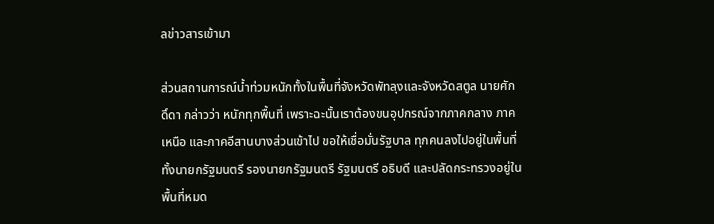ลข่าวสารเข้ามา

ส่วนสถานการณ์น้ำท่วมหนักทั้งในพื้นที่จังหวัดพัทลุงและจังหวัดสตูล นายศักดิ์ดา กล่าวว่า หนักทุกพื้นที่ เพราะฉะนั้นเราต้องขนอุปกรณ์จากภาคกลาง ภาคเหนือ และภาคอีสานบางส่วนเข้าไป ขอให้เชื่อมั่นรัฐบาล ทุกคนลงไปอยู่ในพื้นที่ ทั้งนายกรัฐมนตรี รองนายกรัฐมนตรี รัฐมนตรี อธิบดี และปลัดกระทรวงอยู่ในพื้นที่หมด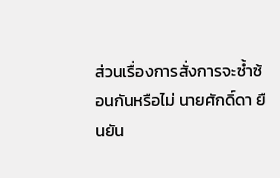ส่วนเรื่องการสั่งการจะซ้ำซ้อนกันหรือไม่ นายศักดิ์ดา ยืนยัน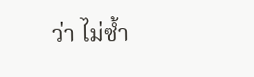ว่า ไม่ซ้ำ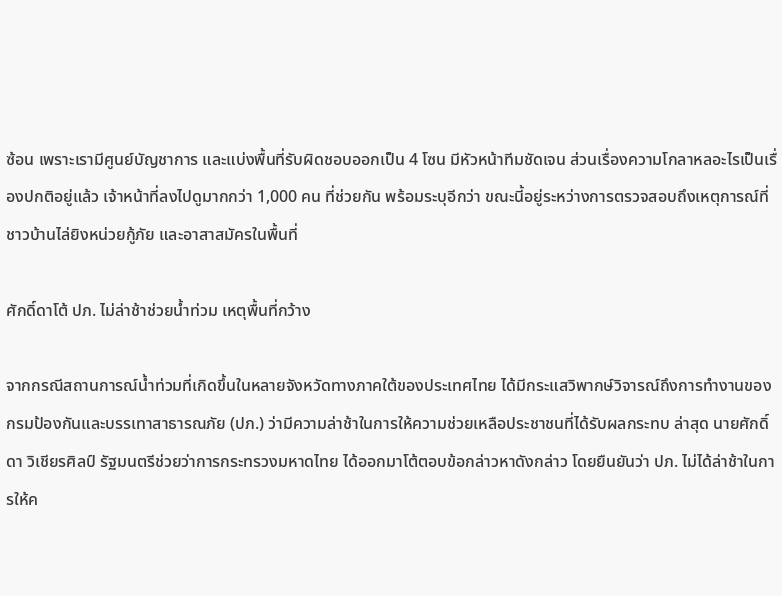ซ้อน เพราะเรามีศูนย์บัญชาการ และแบ่งพื้นที่รับผิดชอบออกเป็น 4 โซน มีหัวหน้าทีมชัดเจน ส่วนเรื่องความโกลาหลอะไรเป็นเรื่องปกติอยู่แล้ว เจ้าหน้าที่ลงไปดูมากกว่า 1,000 คน ที่ช่วยกัน พร้อมระบุอีกว่า ขณะนี้อยู่ระหว่างการตรวจสอบถึงเหตุการณ์ที่ชาวบ้านไล่ยิงหน่วยกู้ภัย และอาสาสมัครในพื้นที่

ศักดิ์ดาโต้ ปภ. ไม่ล่าช้าช่วยน้ำท่วม เหตุพื้นที่กว้าง

จากกรณีสถานการณ์น้ำท่วมที่เกิดขึ้นในหลายจังหวัดทางภาคใต้ของประเทศไทย ได้มีกระแสวิพากษ์วิจารณ์ถึงการทำงานของกรมป้องกันและบรรเทาสาธารณภัย (ปภ.) ว่ามีความล่าช้าในการให้ความช่วยเหลือประชาชนที่ได้รับผลกระทบ ล่าสุด นายศักดิ์ดา วิเชียรศิลป์ รัฐมนตรีช่วยว่าการกระทรวงมหาดไทย ได้ออกมาโต้ตอบข้อกล่าวหาดังกล่าว โดยยืนยันว่า ปภ. ไม่ได้ล่าช้าในการให้ค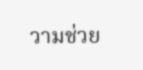วามช่วย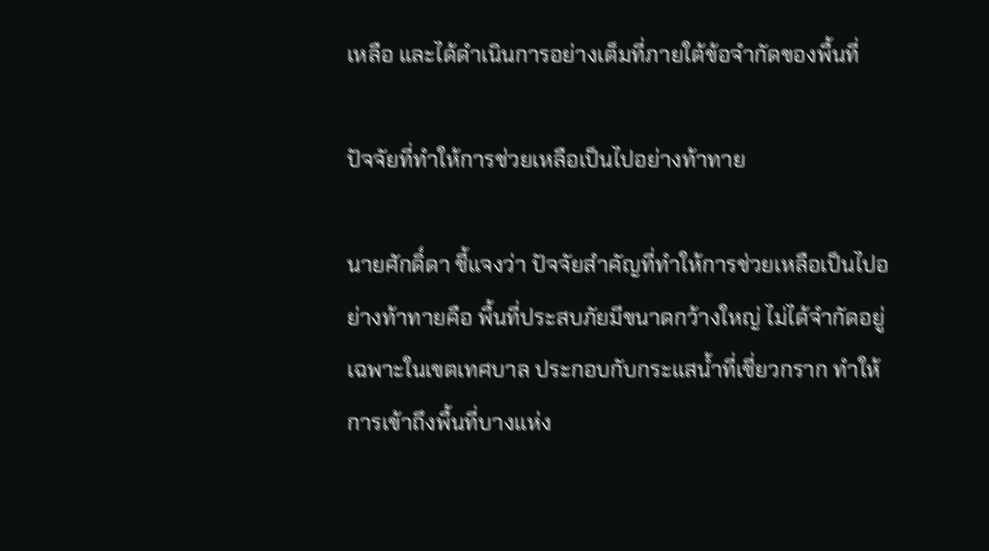เหลือ และได้ดำเนินการอย่างเต็มที่ภายใต้ข้อจำกัดของพื้นที่

ปัจจัยที่ทำให้การช่วยเหลือเป็นไปอย่างท้าทาย

นายศักดิ์ดา ชี้แจงว่า ปัจจัยสำคัญที่ทำให้การช่วยเหลือเป็นไปอย่างท้าทายคือ พื้นที่ประสบภัยมีขนาดกว้างใหญ่ ไม่ได้จำกัดอยู่เฉพาะในเขตเทศบาล ประกอบกับกระแสน้ำที่เชี่ยวกราก ทำให้การเข้าถึงพื้นที่บางแห่ง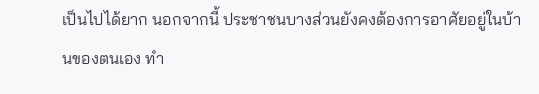เป็นไปได้ยาก นอกจากนี้ ประชาชนบางส่วนยังคงต้องการอาศัยอยู่ในบ้านของตนเอง ทำ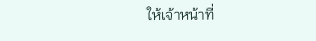ให้เจ้าหน้าที่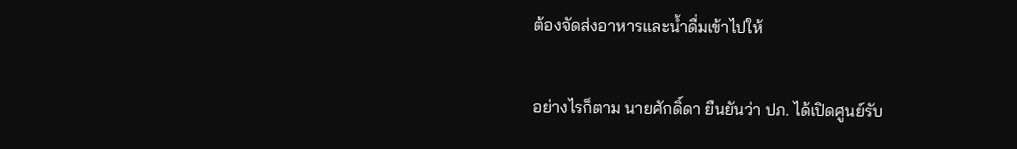ต้องจัดส่งอาหารและน้ำดื่มเข้าไปให้

อย่างไรก็ตาม นายศักดิ์ดา ยืนยันว่า ปภ. ได้เปิดศูนย์รับ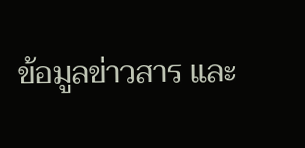ข้อมูลข่าวสาร และ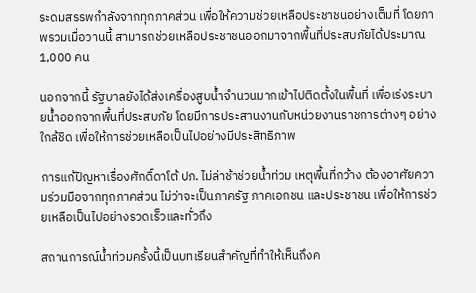ระดมสรรพกำลังจากทุกภาคส่วน เพื่อให้ความช่วยเหลือประชาชนอย่างเต็มที่ โดยภาพรวมเมื่อวานนี้ สามารถช่วยเหลือประชาชนออกมาจากพื้นที่ประสบภัยได้ประมาณ 1,000 คน

นอกจากนี้ รัฐบาลยังได้ส่งเครื่องสูบน้ำจำนวนมากเข้าไปติดตั้งในพื้นที่ เพื่อเร่งระบายน้ำออกจากพื้นที่ประสบภัย โดยมีการประสานงานกับหน่วยงานราชการต่างๆ อย่างใกล้ชิด เพื่อให้การช่วยเหลือเป็นไปอย่างมีประสิทธิภาพ

การแก้ปัญหาเรื่องศักดิ์ดาโต้ ปภ. ไม่ล่าช้าช่วยน้ำท่วม เหตุพื้นที่กว้าง ต้องอาศัยความร่วมมือจากทุกภาคส่วน ไม่ว่าจะเป็นภาครัฐ ภาคเอกชน และประชาชน เพื่อให้การช่วยเหลือเป็นไปอย่างรวดเร็วและทั่วถึง

สถานการณ์น้ำท่วมครั้งนี้เป็นบทเรียนสำคัญที่ทำให้เห็นถึงค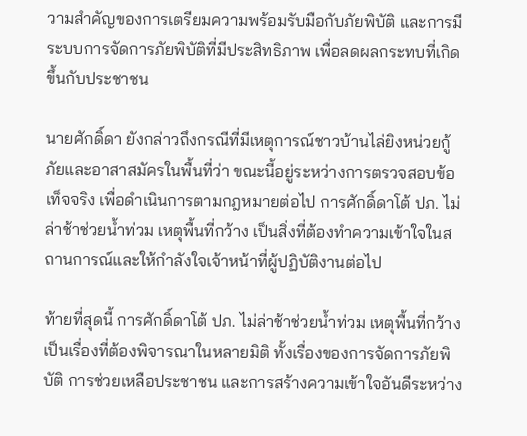วามสำคัญของการเตรียมความพร้อมรับมือกับภัยพิบัติ และการมีระบบการจัดการภัยพิบัติที่มีประสิทธิภาพ เพื่อลดผลกระทบที่เกิดขึ้นกับประชาชน

นายศักดิ์ดา ยังกล่าวถึงกรณีที่มีเหตุการณ์ชาวบ้านไล่ยิงหน่วยกู้ภัยและอาสาสมัครในพื้นที่ว่า ขณะนี้อยู่ระหว่างการตรวจสอบข้อเท็จจริง เพื่อดำเนินการตามกฎหมายต่อไป การศักดิ์ดาโต้ ปภ. ไม่ล่าช้าช่วยน้ำท่วม เหตุพื้นที่กว้าง เป็นสิ่งที่ต้องทำความเข้าใจในสถานการณ์และให้กำลังใจเจ้าหน้าที่ผู้ปฏิบัติงานต่อไป

ท้ายที่สุดนี้ การศักดิ์ดาโต้ ปภ. ไม่ล่าช้าช่วยน้ำท่วม เหตุพื้นที่กว้าง เป็นเรื่องที่ต้องพิจารณาในหลายมิติ ทั้งเรื่องของการจัดการภัยพิบัติ การช่วยเหลือประชาชน และการสร้างความเข้าใจอันดีระหว่าง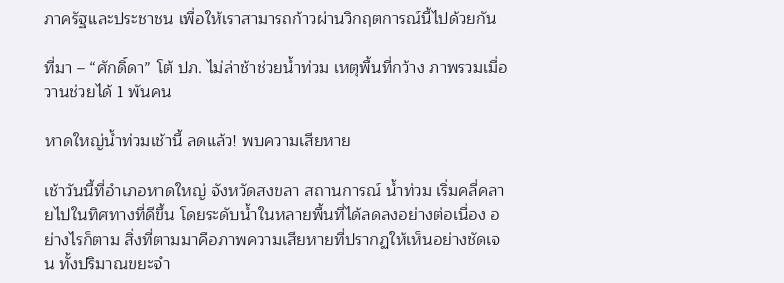ภาครัฐและประชาชน เพื่อให้เราสามารถก้าวผ่านวิกฤตการณ์นี้ไปด้วยกัน

ที่มา – “ศักดิ์ดา” โต้ ปภ. ไม่ล่าช้าช่วยน้ำท่วม เหตุพื้นที่กว้าง ภาพรวมเมื่อวานช่วยได้ 1 พันคน

หาดใหญ่น้ำท่วมเช้านี้ ลดแล้ว! พบความเสียหาย

เช้าวันนี้ที่อำเภอหาดใหญ่ จังหวัดสงขลา สถานการณ์ น้ำท่วม เริ่มคลี่คลายไปในทิศทางที่ดีขึ้น โดยระดับน้ำในหลายพื้นที่ได้ลดลงอย่างต่อเนื่อง อย่างไรก็ตาม สิ่งที่ตามมาคือภาพความเสียหายที่ปรากฏให้เห็นอย่างชัดเจน ทั้งปริมาณขยะจำ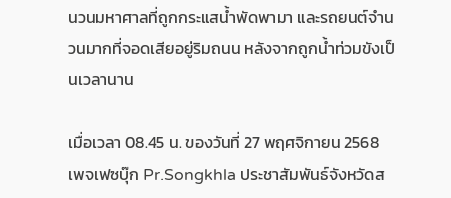นวนมหาศาลที่ถูกกระแสน้ำพัดพามา และรถยนต์จำนวนมากที่จอดเสียอยู่ริมถนน หลังจากถูกน้ำท่วมขังเป็นเวลานาน

เมื่อเวลา 08.45 น. ของวันที่ 27 พฤศจิกายน 2568 เพจเฟซบุ๊ก Pr.Songkhla ประชาสัมพันธ์จังหวัดส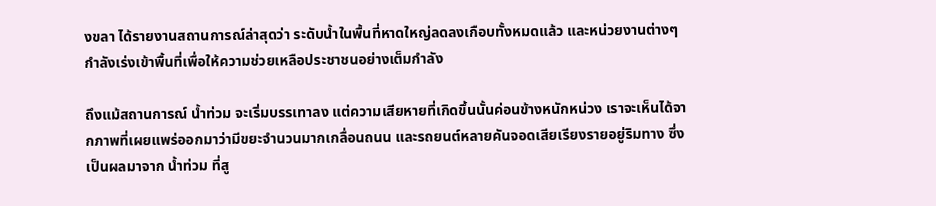งขลา ได้รายงานสถานการณ์ล่าสุดว่า ระดับน้ำในพื้นที่หาดใหญ่ลดลงเกือบทั้งหมดแล้ว และหน่วยงานต่างๆ กำลังเร่งเข้าพื้นที่เพื่อให้ความช่วยเหลือประชาชนอย่างเต็มกำลัง

ถึงแม้สถานการณ์ น้ำท่วม จะเริ่มบรรเทาลง แต่ความเสียหายที่เกิดขึ้นนั้นค่อนข้างหนักหน่วง เราจะเห็นได้จากภาพที่เผยแพร่ออกมาว่ามีขยะจำนวนมากเกลื่อนถนน และรถยนต์หลายคันจอดเสียเรียงรายอยู่ริมทาง ซึ่งเป็นผลมาจาก น้ำท่วม ที่สู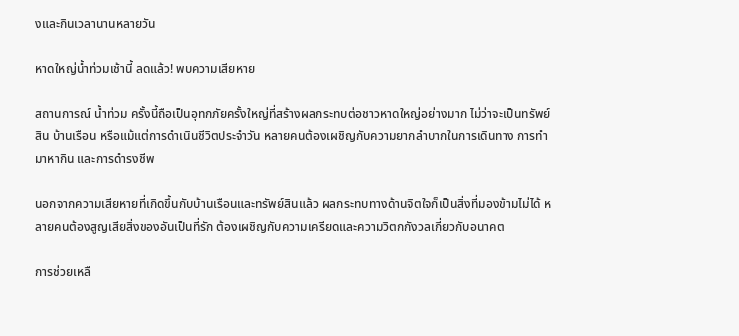งและกินเวลานานหลายวัน

หาดใหญ่น้ำท่วมเช้านี้ ลดแล้ว! พบความเสียหาย

สถานการณ์ น้ำท่วม ครั้งนี้ถือเป็นอุทกภัยครั้งใหญ่ที่สร้างผลกระทบต่อชาวหาดใหญ่อย่างมาก ไม่ว่าจะเป็นทรัพย์สิน บ้านเรือน หรือแม้แต่การดำเนินชีวิตประจำวัน หลายคนต้องเผชิญกับความยากลำบากในการเดินทาง การทำมาหากิน และการดำรงชีพ

นอกจากความเสียหายที่เกิดขึ้นกับบ้านเรือนและทรัพย์สินแล้ว ผลกระทบทางด้านจิตใจก็เป็นสิ่งที่มองข้ามไม่ได้ หลายคนต้องสูญเสียสิ่งของอันเป็นที่รัก ต้องเผชิญกับความเครียดและความวิตกกังวลเกี่ยวกับอนาคต

การช่วยเหลื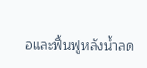อและฟื้นฟูหลังน้ำลด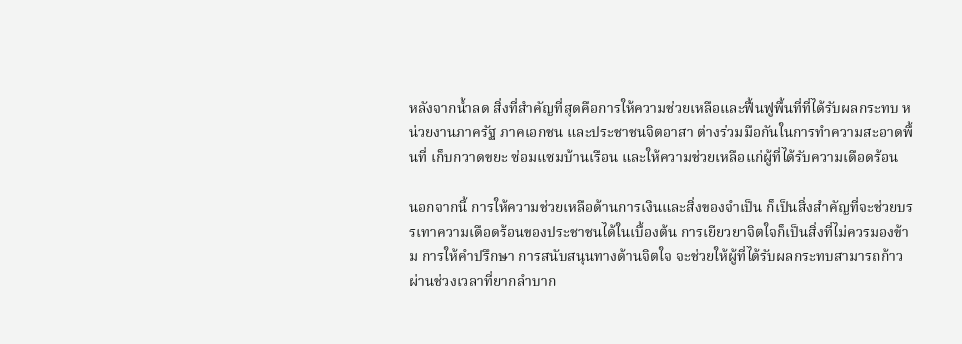หลังจากน้ำลด สิ่งที่สำคัญที่สุดคือการให้ความช่วยเหลือและฟื้นฟูพื้นที่ที่ได้รับผลกระทบ หน่วยงานภาครัฐ ภาคเอกชน และประชาชนจิตอาสา ต่างร่วมมือกันในการทำความสะอาดพื้นที่ เก็บกวาดขยะ ซ่อมแซมบ้านเรือน และให้ความช่วยเหลือแก่ผู้ที่ได้รับความเดือดร้อน

นอกจากนี้ การให้ความช่วยเหลือด้านการเงินและสิ่งของจำเป็น ก็เป็นสิ่งสำคัญที่จะช่วยบรรเทาความเดือดร้อนของประชาชนได้ในเบื้องต้น การเยียวยาจิตใจก็เป็นสิ่งที่ไม่ควรมองข้าม การให้คำปรึกษา การสนับสนุนทางด้านจิตใจ จะช่วยให้ผู้ที่ได้รับผลกระทบสามารถก้าวผ่านช่วงเวลาที่ยากลำบาก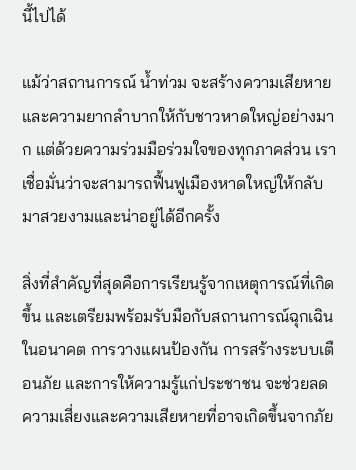นี้ไปได้

แม้ว่าสถานการณ์ น้ำท่วม จะสร้างความเสียหายและความยากลำบากให้กับชาวหาดใหญ่อย่างมาก แต่ด้วยความร่วมมือร่วมใจของทุกภาคส่วน เราเชื่อมั่นว่าจะสามารถฟื้นฟูเมืองหาดใหญ่ให้กลับมาสวยงามและน่าอยู่ได้อีกครั้ง

สิ่งที่สำคัญที่สุดคือการเรียนรู้จากเหตุการณ์ที่เกิดขึ้น และเตรียมพร้อมรับมือกับสถานการณ์ฉุกเฉินในอนาคต การวางแผนป้องกัน การสร้างระบบเตือนภัย และการให้ความรู้แก่ประชาชน จะช่วยลดความเสี่ยงและความเสียหายที่อาจเกิดขึ้นจากภัย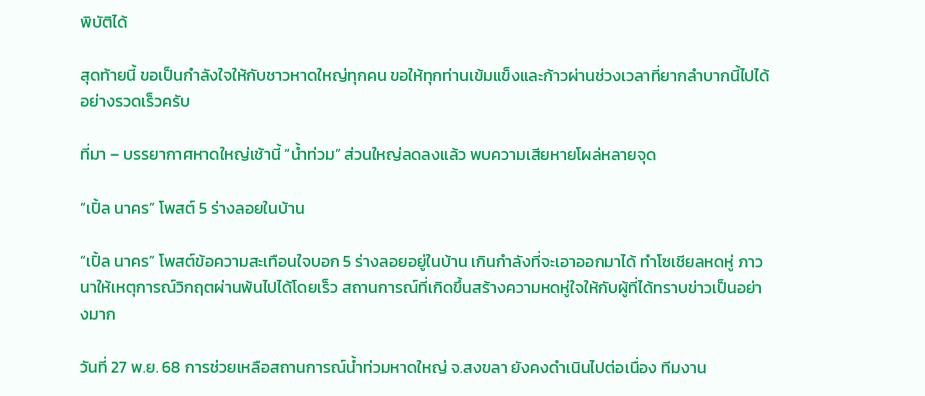พิบัติได้

สุดท้ายนี้ ขอเป็นกำลังใจให้กับชาวหาดใหญ่ทุกคน ขอให้ทุกท่านเข้มแข็งและก้าวผ่านช่วงเวลาที่ยากลำบากนี้ไปได้อย่างรวดเร็วครับ

ที่มา – บรรยากาศหาดใหญ่เช้านี้ “น้ำท่วม” ส่วนใหญ่ลดลงแล้ว พบความเสียหายโผล่หลายจุด

“เปิ้ล นาคร” โพสต์ 5 ร่างลอยในบ้าน

“เปิ้ล นาคร” โพสต์ข้อความสะเทือนใจบอก 5 ร่างลอยอยู่ในบ้าน เกินกำลังที่จะเอาออกมาได้ ทำโซเชียลหดหู่ ภาวนาให้เหตุการณ์วิกฤตผ่านพ้นไปได้โดยเร็ว สถานการณ์ที่เกิดขึ้นสร้างความหดหู่ใจให้กับผู้ที่ได้ทราบข่าวเป็นอย่างมาก

วันที่ 27 พ.ย. 68 การช่วยเหลือสถานการณ์น้ำท่วมหาดใหญ่ จ.สงขลา ยังคงดำเนินไปต่อเนื่อง ทีมงาน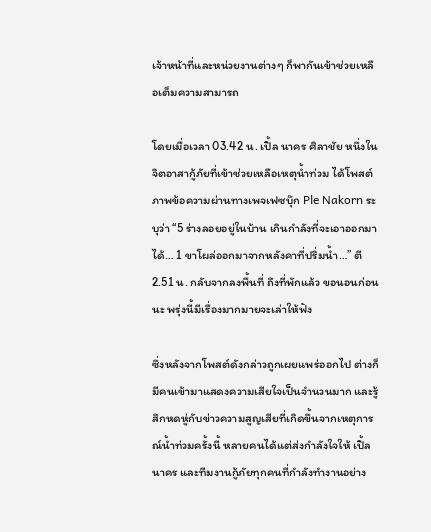เจ้าหน้าที่และหน่วยงานต่างๆ ก็พากันเข้าช่วยเหลือเต็มความสามารถ

โดยเมื่อเวลา 03.42 น. เปิ้ล นาคร ศิลาชัย หนึ่งในจิตอาสากู้ภัยที่เข้าช่วยเหลือเหตุน้ำท่วม ได้โพสต์ภาพข้อความผ่านทางเพจเฟซบุ๊ก Ple Nakorn ระบุว่า “5 ร่างลอยอยู่ในบ้าน เกินกำลังที่จะเอาออกมาได้… 1 ขาโผล่ออกมาจากหลังคาที่ปริ่มน้ำ…” ตี 2.51 น. กลับจากลงพื้นที่ ถึงที่พักแล้ว ขอนอนก่อนนะ พรุ่งนี้มีเรื่องมากมายจะเล่าให้ฟัง

ซึ่งหลังจากโพสต์ดังกล่าวถูกเผยแพร่ออกไป ต่างก็มีคนเข้ามาแสดงความเสียใจเป็นจำนวนมาก และรู้สึกหดหู่กับข่าวความสูญเสียที่เกิดขึ้นจากเหตุการณ์น้ำท่วมครั้งนี้ หลายคนได้แต่ส่งกำลังใจให้ เปิ้ล นาคร และทีมงานกู้ภัยทุกคนที่กำลังทำงานอย่าง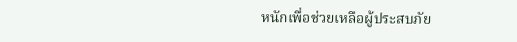หนักเพื่อช่วยเหลือผู้ประสบภัย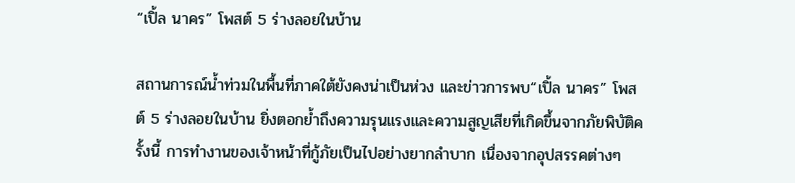“เปิ้ล นาคร” โพสต์ 5 ร่างลอยในบ้าน

สถานการณ์น้ำท่วมในพื้นที่ภาคใต้ยังคงน่าเป็นห่วง และข่าวการพบ“เปิ้ล นาคร” โพสต์ 5 ร่างลอยในบ้าน ยิ่งตอกย้ำถึงความรุนแรงและความสูญเสียที่เกิดขึ้นจากภัยพิบัติครั้งนี้ การทำงานของเจ้าหน้าที่กู้ภัยเป็นไปอย่างยากลำบาก เนื่องจากอุปสรรคต่างๆ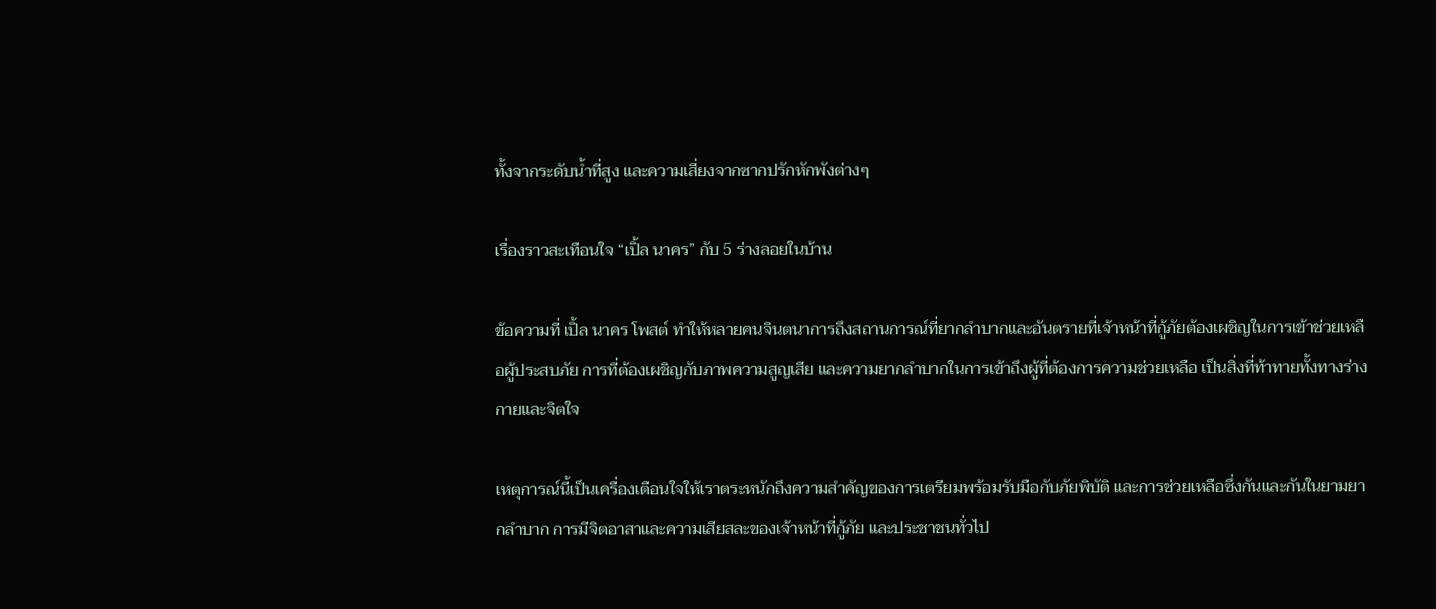ทั้งจากระดับน้ำที่สูง และความเสี่ยงจากซากปรักหักพังต่างๆ

เรื่องราวสะเทือนใจ “เปิ้ล นาคร” กับ 5 ร่างลอยในบ้าน

ข้อความที่ เปิ้ล นาคร โพสต์ ทำให้หลายคนจินตนาการถึงสถานการณ์ที่ยากลำบากและอันตรายที่เจ้าหน้าที่กู้ภัยต้องเผชิญในการเข้าช่วยเหลือผู้ประสบภัย การที่ต้องเผชิญกับภาพความสูญเสีย และความยากลำบากในการเข้าถึงผู้ที่ต้องการความช่วยเหลือ เป็นสิ่งที่ท้าทายทั้งทางร่างกายและจิตใจ

เหตุการณ์นี้เป็นเครื่องเตือนใจให้เราตระหนักถึงความสำคัญของการเตรียมพร้อมรับมือกับภัยพิบัติ และการช่วยเหลือซึ่งกันและกันในยามยากลำบาก การมีจิตอาสาและความเสียสละของเจ้าหน้าที่กู้ภัย และประชาชนทั่วไป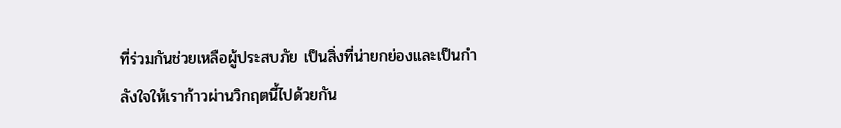ที่ร่วมกันช่วยเหลือผู้ประสบภัย เป็นสิ่งที่น่ายกย่องและเป็นกำลังใจให้เราก้าวผ่านวิกฤตนี้ไปด้วยกัน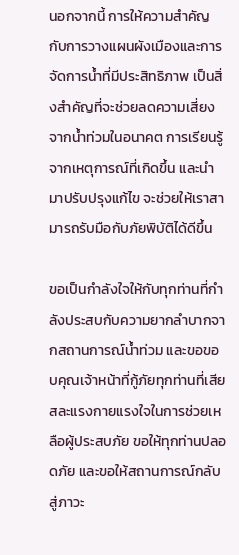นอกจากนี้ การให้ความสำคัญกับการวางแผนผังเมืองและการจัดการน้ำที่มีประสิทธิภาพ เป็นสิ่งสำคัญที่จะช่วยลดความเสี่ยงจากน้ำท่วมในอนาคต การเรียนรู้จากเหตุการณ์ที่เกิดขึ้น และนำมาปรับปรุงแก้ไข จะช่วยให้เราสามารถรับมือกับภัยพิบัติได้ดีขึ้น

ขอเป็นกำลังใจให้กับทุกท่านที่กำลังประสบกับความยากลำบากจากสถานการณ์น้ำท่วม และขอขอบคุณเจ้าหน้าที่กู้ภัยทุกท่านที่เสียสละแรงกายแรงใจในการช่วยเหลือผู้ประสบภัย ขอให้ทุกท่านปลอดภัย และขอให้สถานการณ์กลับสู่ภาวะ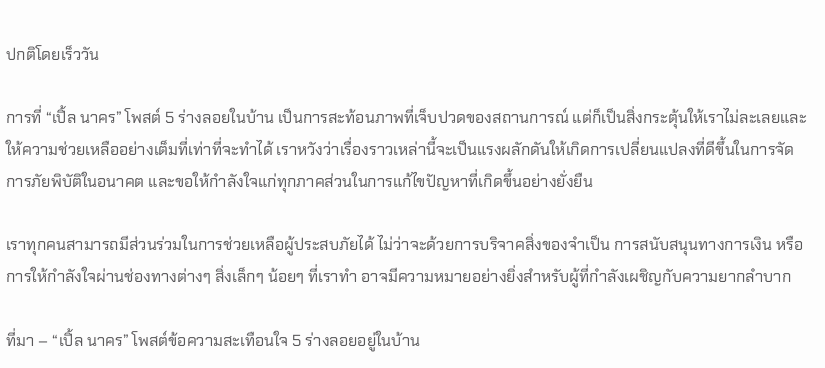ปกติโดยเร็ววัน

การที่ “เปิ้ล นาคร” โพสต์ 5 ร่างลอยในบ้าน เป็นการสะท้อนภาพที่เจ็บปวดของสถานการณ์ แต่ก็เป็นสิ่งกระตุ้นให้เราไม่ละเลยและให้ความช่วยเหลืออย่างเต็มที่เท่าที่จะทำได้ เราหวังว่าเรื่องราวเหล่านี้จะเป็นแรงผลักดันให้เกิดการเปลี่ยนแปลงที่ดีขึ้นในการจัดการภัยพิบัติในอนาคต และขอให้กำลังใจแก่ทุกภาคส่วนในการแก้ไขปัญหาที่เกิดขึ้นอย่างยั่งยืน

เราทุกคนสามารถมีส่วนร่วมในการช่วยเหลือผู้ประสบภัยได้ ไม่ว่าจะด้วยการบริจาคสิ่งของจำเป็น การสนับสนุนทางการเงิน หรือการให้กำลังใจผ่านช่องทางต่างๆ สิ่งเล็กๆ น้อยๆ ที่เราทำ อาจมีความหมายอย่างยิ่งสำหรับผู้ที่กำลังเผชิญกับความยากลำบาก

ที่มา – “เปิ้ล นาคร” โพสต์ข้อความสะเทือนใจ 5 ร่างลอยอยู่ในบ้าน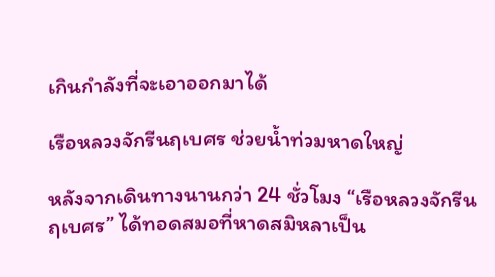เกินกำลังที่จะเอาออกมาได้

เรือหลวงจักรีนฤเบศร ช่วยน้ำท่วมหาดใหญ่

หลังจากเดินทางนานกว่า 24 ชั่วโมง “เรือหลวงจักรีนฤเบศร” ได้ทอดสมอที่หาดสมิหลาเป็น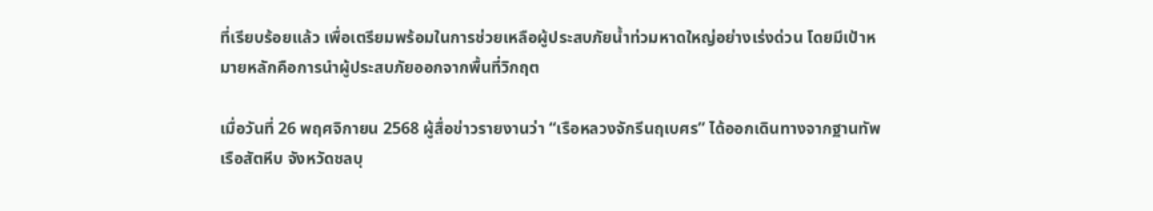ที่เรียบร้อยแล้ว เพื่อเตรียมพร้อมในการช่วยเหลือผู้ประสบภัยน้ำท่วมหาดใหญ่อย่างเร่งด่วน โดยมีเป้าหมายหลักคือการนำผู้ประสบภัยออกจากพื้นที่วิกฤต

เมื่อวันที่ 26 พฤศจิกายน 2568 ผู้สื่อข่าวรายงานว่า “เรือหลวงจักรีนฤเบศร” ได้ออกเดินทางจากฐานทัพเรือสัตหีบ จังหวัดชลบุ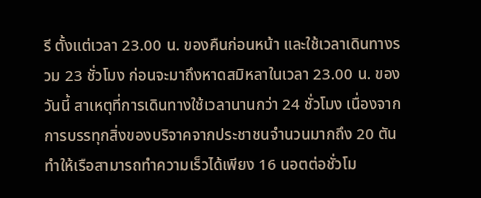รี ตั้งแต่เวลา 23.00 น. ของคืนก่อนหน้า และใช้เวลาเดินทางรวม 23 ชั่วโมง ก่อนจะมาถึงหาดสมิหลาในเวลา 23.00 น. ของวันนี้ สาเหตุที่การเดินทางใช้เวลานานกว่า 24 ชั่วโมง เนื่องจากการบรรทุกสิ่งของบริจาคจากประชาชนจำนวนมากถึง 20 ตัน ทำให้เรือสามารถทำความเร็วได้เพียง 16 นอตต่อชั่วโม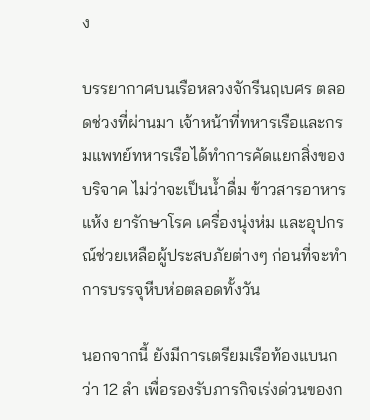ง

บรรยากาศบนเรือหลวงจักรีนฤเบศร ตลอดช่วงที่ผ่านมา เจ้าหน้าที่ทหารเรือและกรมแพทย์ทหารเรือได้ทำการคัดแยกสิ่งของบริจาค ไม่ว่าจะเป็นน้ำดื่ม ข้าวสารอาหารแห้ง ยารักษาโรค เครื่องนุ่งห่ม และอุปกรณ์ช่วยเหลือผู้ประสบภัยต่างๆ ก่อนที่จะทำการบรรจุหีบห่อตลอดทั้งวัน

นอกจากนี้ ยังมีการเตรียมเรือท้องแบนกว่า 12 ลำ เพื่อรองรับภารกิจเร่งด่วนของก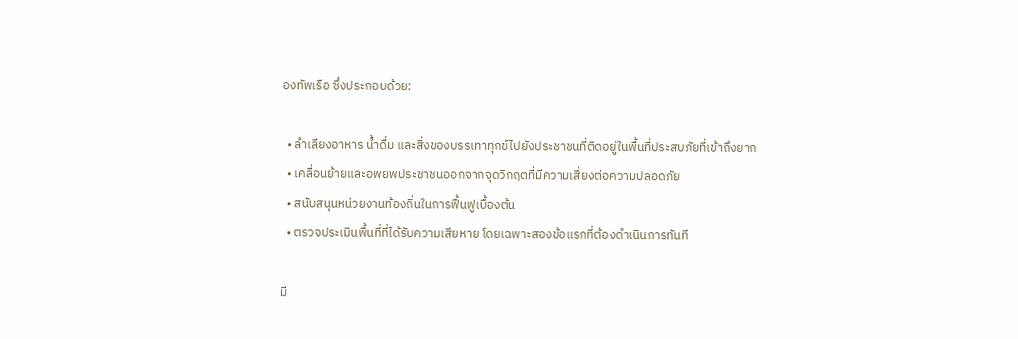องทัพเรือ ซึ่งประกอบด้วย:

  • ลำเลียงอาหาร น้ำดื่ม และสิ่งของบรรเทาทุกข์ไปยังประชาชนที่ติดอยู่ในพื้นที่ประสบภัยที่เข้าถึงยาก
  • เคลื่อนย้ายและอพยพประชาชนออกจากจุดวิกฤตที่มีความเสี่ยงต่อความปลอดภัย
  • สนับสนุนหน่วยงานท้องถิ่นในการฟื้นฟูเบื้องต้น
  • ตรวจประเมินพื้นที่ที่ได้รับความเสียหาย โดยเฉพาะสองข้อแรกที่ต้องดำเนินการทันที

มี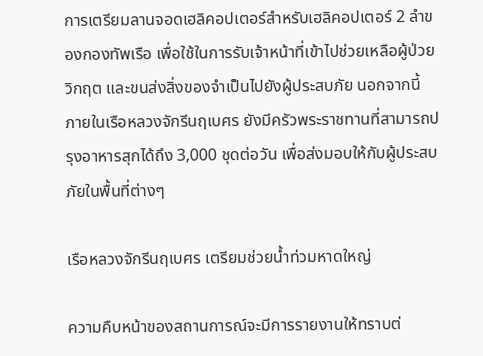การเตรียมลานจอดเฮลิคอปเตอร์สำหรับเฮลิคอปเตอร์ 2 ลำของกองทัพเรือ เพื่อใช้ในการรับเจ้าหน้าที่เข้าไปช่วยเหลือผู้ป่วยวิกฤต และขนส่งสิ่งของจำเป็นไปยังผู้ประสบภัย นอกจากนี้ ภายในเรือหลวงจักรีนฤเบศร ยังมีครัวพระราชทานที่สามารถปรุงอาหารสุกได้ถึง 3,000 ชุดต่อวัน เพื่อส่งมอบให้กับผู้ประสบภัยในพื้นที่ต่างๆ

เรือหลวงจักรีนฤเบศร เตรียมช่วยน้ำท่วมหาดใหญ่

ความคืบหน้าของสถานการณ์จะมีการรายงานให้ทราบต่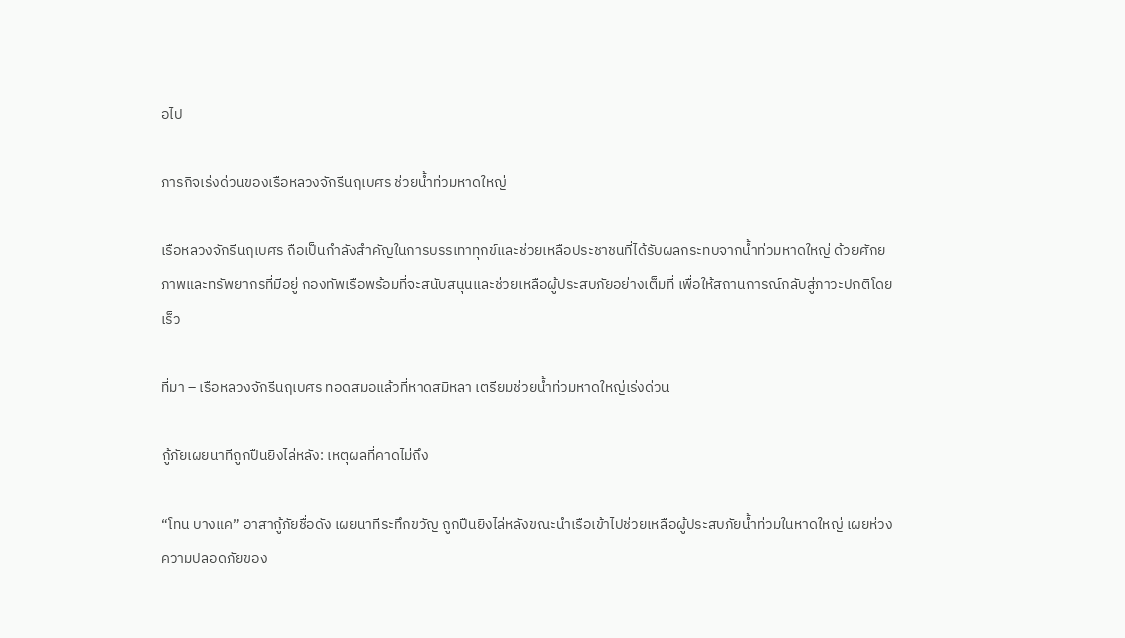อไป

ภารกิจเร่งด่วนของเรือหลวงจักรีนฤเบศร ช่วยน้ำท่วมหาดใหญ่

เรือหลวงจักรีนฤเบศร ถือเป็นกำลังสำคัญในการบรรเทาทุกข์และช่วยเหลือประชาชนที่ได้รับผลกระทบจากน้ำท่วมหาดใหญ่ ด้วยศักยภาพและทรัพยากรที่มีอยู่ กองทัพเรือพร้อมที่จะสนับสนุนและช่วยเหลือผู้ประสบภัยอย่างเต็มที่ เพื่อให้สถานการณ์กลับสู่ภาวะปกติโดยเร็ว

ที่มา – เรือหลวงจักรีนฤเบศร ทอดสมอแล้วที่หาดสมิหลา เตรียมช่วยน้ำท่วมหาดใหญ่เร่งด่วน

กู้ภัยเผยนาทีถูกปืนยิงไล่หลัง: เหตุผลที่คาดไม่ถึง

“โทน บางแค” อาสากู้ภัยชื่อดัง เผยนาทีระทึกขวัญ ถูกปืนยิงไล่หลังขณะนำเรือเข้าไปช่วยเหลือผู้ประสบภัยน้ำท่วมในหาดใหญ่ เผยห่วงความปลอดภัยของ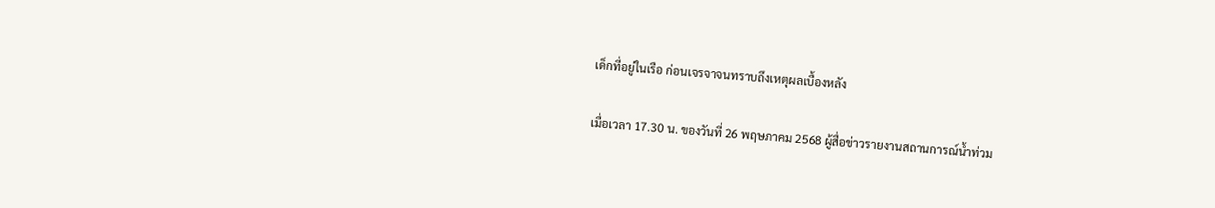เด็กที่อยู่ในเรือ ก่อนเจรจาจนทราบถึงเหตุผลเบื้องหลัง

เมื่อเวลา 17.30 น. ของวันที่ 26 พฤษภาคม 2568 ผู้สื่อข่าวรายงานสถานการณ์น้ำท่วม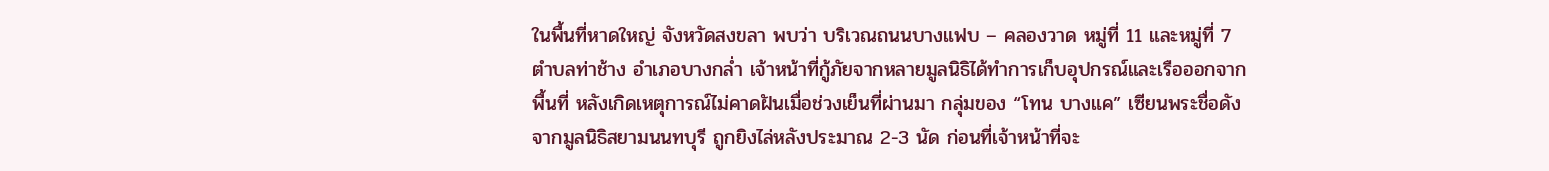ในพื้นที่หาดใหญ่ จังหวัดสงขลา พบว่า บริเวณถนนบางแฟบ – คลองวาด หมู่ที่ 11 และหมู่ที่ 7 ตำบลท่าช้าง อำเภอบางกล่ำ เจ้าหน้าที่กู้ภัยจากหลายมูลนิธิได้ทำการเก็บอุปกรณ์และเรือออกจากพื้นที่ หลังเกิดเหตุการณ์ไม่คาดฝันเมื่อช่วงเย็นที่ผ่านมา กลุ่มของ “โทน บางแค” เซียนพระชื่อดังจากมูลนิธิสยามนนทบุรี ถูกยิงไล่หลังประมาณ 2-3 นัด ก่อนที่เจ้าหน้าที่จะ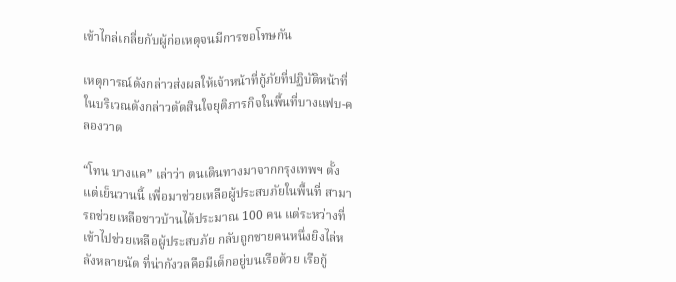เข้าไกล่เกลี่ยกับผู้ก่อเหตุจนมีการขอโทษกัน

เหตุการณ์ดังกล่าวส่งผลให้เจ้าหน้าที่กู้ภัยที่ปฏิบัติหน้าที่ในบริเวณดังกล่าวตัดสินใจยุติภารกิจในพื้นที่บางแฟบ-คลองวาด

“โทน บางแค” เล่าว่า ตนเดินทางมาจากกรุงเทพฯ ตั้งแต่เย็นวานนี้ เพื่อมาช่วยเหลือผู้ประสบภัยในพื้นที่ สามารถช่วยเหลือชาวบ้านได้ประมาณ 100 คน แต่ระหว่างที่เข้าไปช่วยเหลือผู้ประสบภัย กลับถูกชายคนหนึ่งยิงไล่หลังหลายนัด ที่น่ากังวลคือมีเด็กอยู่บนเรือด้วย เรือกู้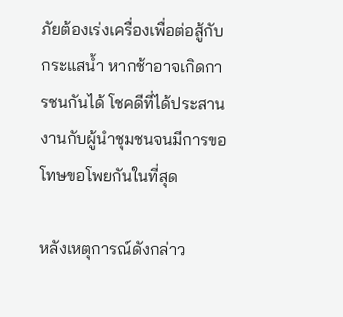ภัยต้องเร่งเครื่องเพื่อต่อสู้กับกระแสน้ำ หากช้าอาจเกิดการชนกันได้ โชคดีที่ได้ประสานงานกับผู้นำชุมชนจนมีการขอโทษขอโพยกันในที่สุด

หลังเหตุการณ์ดังกล่าว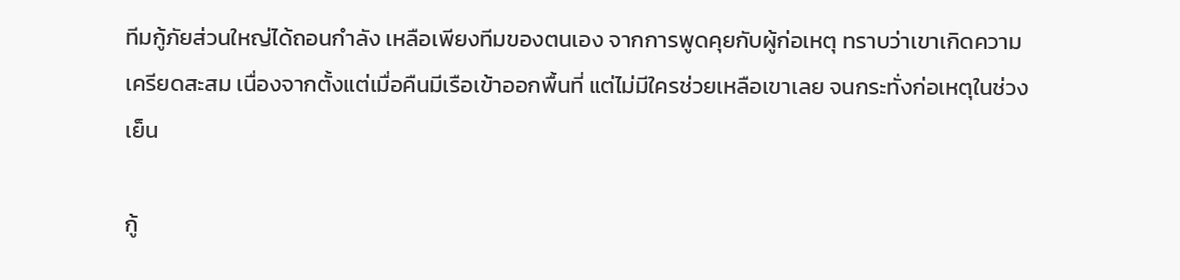ทีมกู้ภัยส่วนใหญ่ได้ถอนกำลัง เหลือเพียงทีมของตนเอง จากการพูดคุยกับผู้ก่อเหตุ ทราบว่าเขาเกิดความเครียดสะสม เนื่องจากตั้งแต่เมื่อคืนมีเรือเข้าออกพื้นที่ แต่ไม่มีใครช่วยเหลือเขาเลย จนกระทั่งก่อเหตุในช่วงเย็น

กู้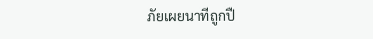ภัยเผยนาทีถูกปื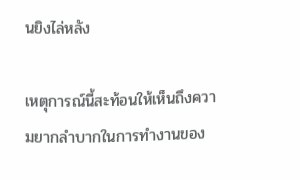นยิงไล่หลัง

เหตุการณ์นี้สะท้อนให้เห็นถึงความยากลำบากในการทำงานของ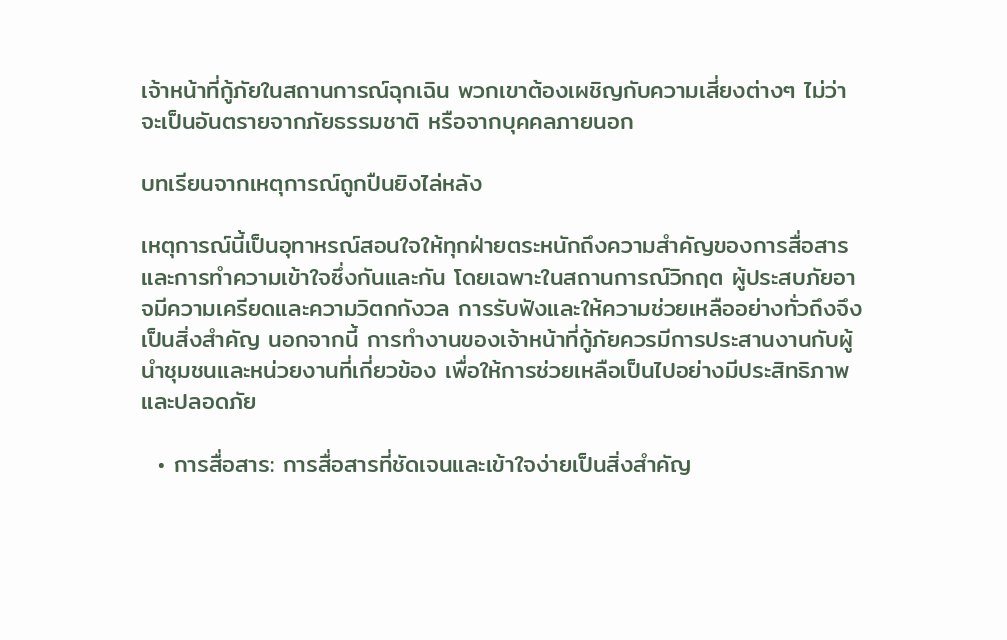เจ้าหน้าที่กู้ภัยในสถานการณ์ฉุกเฉิน พวกเขาต้องเผชิญกับความเสี่ยงต่างๆ ไม่ว่าจะเป็นอันตรายจากภัยธรรมชาติ หรือจากบุคคลภายนอก

บทเรียนจากเหตุการณ์ถูกปืนยิงไล่หลัง

เหตุการณ์นี้เป็นอุทาหรณ์สอนใจให้ทุกฝ่ายตระหนักถึงความสำคัญของการสื่อสารและการทำความเข้าใจซึ่งกันและกัน โดยเฉพาะในสถานการณ์วิกฤต ผู้ประสบภัยอาจมีความเครียดและความวิตกกังวล การรับฟังและให้ความช่วยเหลืออย่างทั่วถึงจึงเป็นสิ่งสำคัญ นอกจากนี้ การทำงานของเจ้าหน้าที่กู้ภัยควรมีการประสานงานกับผู้นำชุมชนและหน่วยงานที่เกี่ยวข้อง เพื่อให้การช่วยเหลือเป็นไปอย่างมีประสิทธิภาพและปลอดภัย

  • การสื่อสาร: การสื่อสารที่ชัดเจนและเข้าใจง่ายเป็นสิ่งสำคัญ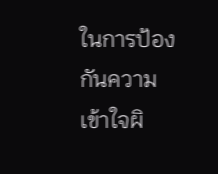ในการป้องกันความเข้าใจผิ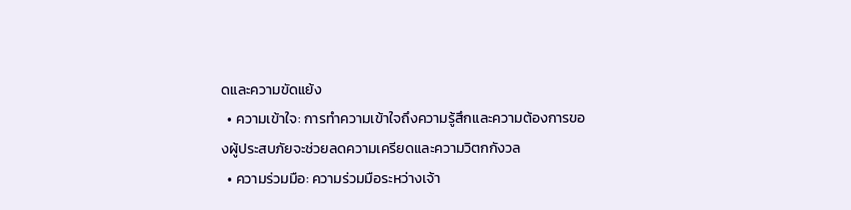ดและความขัดแย้ง
  • ความเข้าใจ: การทำความเข้าใจถึงความรู้สึกและความต้องการของผู้ประสบภัยจะช่วยลดความเครียดและความวิตกกังวล
  • ความร่วมมือ: ความร่วมมือระหว่างเจ้า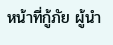หน้าที่กู้ภัย ผู้นำ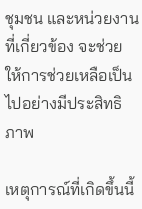ชุมชน และหน่วยงานที่เกี่ยวข้อง จะช่วยให้การช่วยเหลือเป็นไปอย่างมีประสิทธิภาพ

เหตุการณ์ที่เกิดขึ้นนี้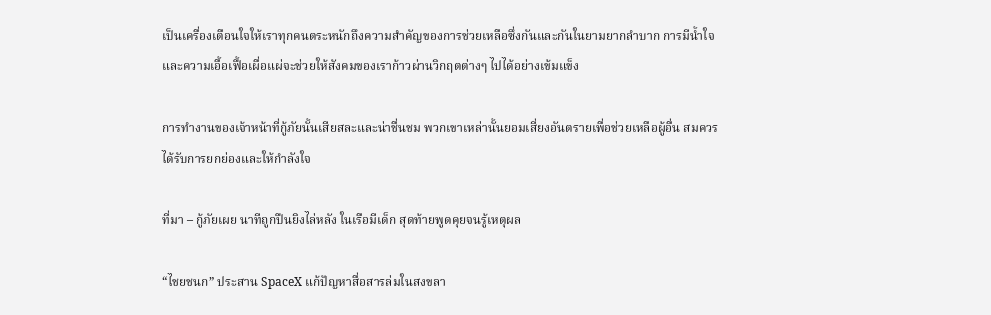เป็นเครื่องเตือนใจให้เราทุกคนตระหนักถึงความสำคัญของการช่วยเหลือซึ่งกันและกันในยามยากลำบาก การมีน้ำใจและความเอื้อเฟื้อเผื่อแผ่จะช่วยให้สังคมของเราก้าวผ่านวิกฤตต่างๆ ไปได้อย่างเข้มแข็ง

การทำงานของเจ้าหน้าที่กู้ภัยนั้นเสียสละและน่าชื่นชม พวกเขาเหล่านั้นยอมเสี่ยงอันตรายเพื่อช่วยเหลือผู้อื่น สมควรได้รับการยกย่องและให้กำลังใจ

ที่มา – กู้ภัยเผย นาทีถูกปืนยิงไล่หลัง ในเรือมีเด็ก สุดท้ายพูดคุยจนรู้เหตุผล

“ไชยชนก” ประสาน SpaceX แก้ปัญหาสื่อสารล่มในสงขลา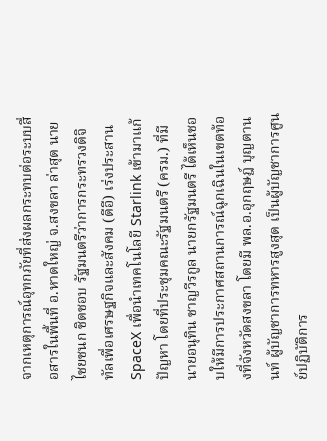จากเหตุการณ์อุทกภัยที่ส่งผลกระทบต่อระบบสื่อสารในพื้นที่ อ.หาดใหญ่ จ.สงขลา ล่าสุด นายไชยชนก ชิดชอบ รัฐมนตรีว่าการกระทรวงดิจิทัลเพื่อเศรษฐกิจและสังคม (ดีอี) เร่งประสาน SpaceX เพื่อนำเทคโนโลยี Starlink เข้ามาแก้ปัญหา โดยที่ประชุมคณะรัฐมนตรี (ครม.) ที่มีนายอนุทิน ชาญวีรกูล นายกรัฐมนตรี ได้เห็นชอบให้มีการประกาศสถานการณ์ฉุกเฉินในเขตท้องที่จังหวัดสงขลา โดยมี พล.อ.อุกฤษฎ์ บุญตานนท์ ผู้บัญชาการทหารสูงสุด เป็นผู้บัญชาการศูนย์ปฏิบัติการ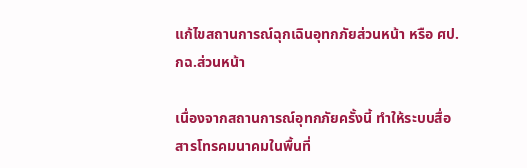แก้ไขสถานการณ์ฉุกเฉินอุทกภัยส่วนหน้า หรือ ศป.กฉ.ส่วนหน้า

เนื่องจากสถานการณ์อุทกภัยครั้งนี้ ทำให้ระบบสื่อสารโทรคมนาคมในพื้นที่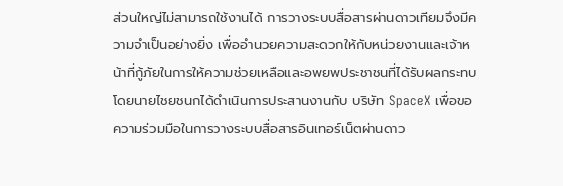ส่วนใหญ่ไม่สามารถใช้งานได้ การวางระบบสื่อสารผ่านดาวเทียมจึงมีความจำเป็นอย่างยิ่ง เพื่ออำนวยความสะดวกให้กับหน่วยงานและเจ้าหน้าที่กู้ภัยในการให้ความช่วยเหลือและอพยพประชาชนที่ได้รับผลกระทบ โดยนายไชยชนกได้ดำเนินการประสานงานกับ บริษัท SpaceX เพื่อขอความร่วมมือในการวางระบบสื่อสารอินเทอร์เน็ตผ่านดาว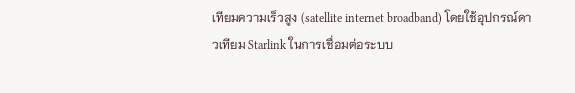เทียมความเร็วสูง (satellite internet broadband) โดยใช้อุปกรณ์ดาวเทียม Starlink ในการเชื่อมต่อระบบ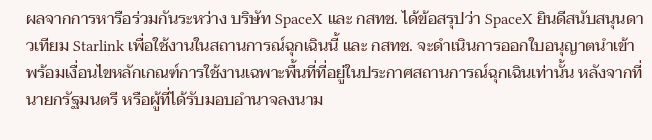ผลจากการหารือร่วมกันระหว่าง บริษัท SpaceX และ กสทช. ได้ข้อสรุปว่า SpaceX ยินดีสนับสนุนดาวเทียม Starlink เพื่อใช้งานในสถานการณ์ฉุกเฉินนี้ และ กสทช. จะดำเนินการออกใบอนุญาตนำเข้า พร้อมเงื่อนไขหลักเกณฑ์การใช้งานเฉพาะพื้นที่ที่อยู่ในประกาศสถานการณ์ฉุกเฉินเท่านั้น หลังจากที่นายกรัฐมนตรี หรือผู้ที่ได้รับมอบอำนาจลงนาม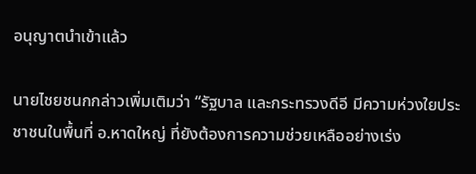อนุญาตนำเข้าแล้ว

นายไชยชนกกล่าวเพิ่มเติมว่า “รัฐบาล และกระทรวงดีอี มีความห่วงใยประชาชนในพื้นที่ อ.หาดใหญ่ ที่ยังต้องการความช่วยเหลืออย่างเร่ง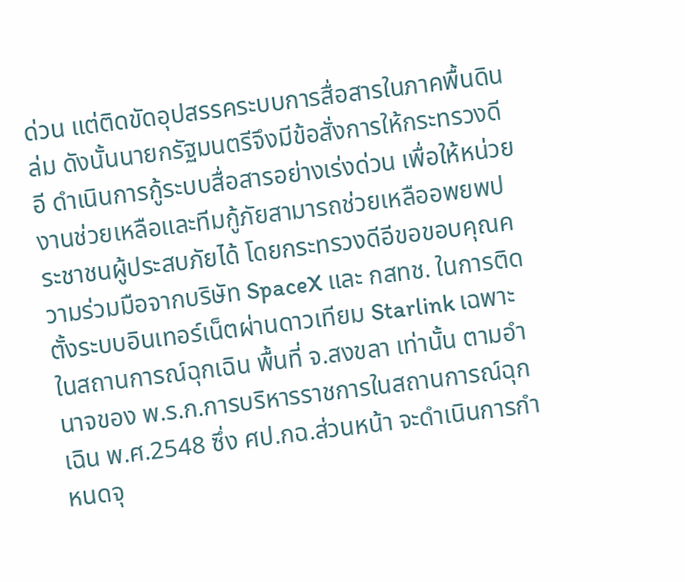ด่วน แต่ติดขัดอุปสรรคระบบการสื่อสารในภาคพื้นดินล่ม ดังนั้นนายกรัฐมนตรีจึงมีข้อสั่งการให้กระทรวงดีอี ดำเนินการกู้ระบบสื่อสารอย่างเร่งด่วน เพื่อให้หน่วยงานช่วยเหลือและทีมกู้ภัยสามารถช่วยเหลืออพยพประชาชนผู้ประสบภัยได้ โดยกระทรวงดีอีขอขอบคุณความร่วมมือจากบริษัท SpaceX และ กสทช. ในการติดตั้งระบบอินเทอร์เน็ตผ่านดาวเทียม Starlink เฉพาะในสถานการณ์ฉุกเฉิน พื้นที่ จ.สงขลา เท่านั้น ตามอำนาจของ พ.ร.ก.การบริหารราชการในสถานการณ์ฉุกเฉิน พ.ศ.2548 ซึ่ง ศป.กฉ.ส่วนหน้า จะดำเนินการกำหนดจุ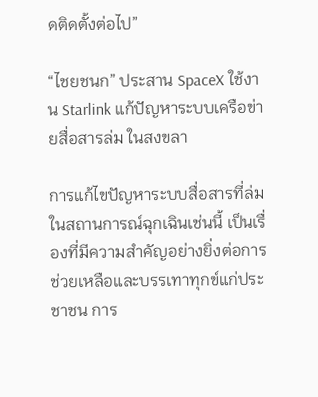ดติดตั้งต่อไป”

“ไชยชนก” ประสาน SpaceX ใช้งาน Starlink แก้ปัญหาระบบเครือข่ายสื่อสารล่ม ในสงขลา

การแก้ไขปัญหาระบบสื่อสารที่ล่มในสถานการณ์ฉุกเฉินเช่นนี้ เป็นเรื่องที่มีความสำคัญอย่างยิ่งต่อการช่วยเหลือและบรรเทาทุกข์แก่ประชาชน การ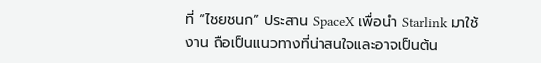ที่ “ไชยชนก” ประสาน SpaceX เพื่อนำ Starlink มาใช้งาน ถือเป็นแนวทางที่น่าสนใจและอาจเป็นต้น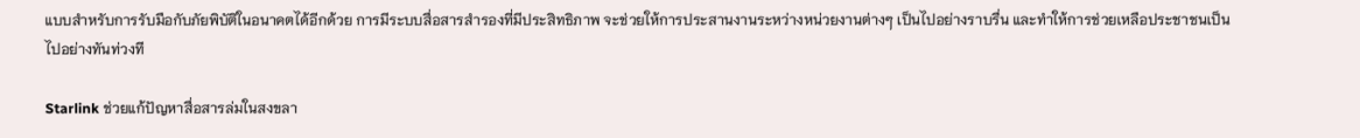แบบสำหรับการรับมือกับภัยพิบัติในอนาคตได้อีกด้วย การมีระบบสื่อสารสำรองที่มีประสิทธิภาพ จะช่วยให้การประสานงานระหว่างหน่วยงานต่างๆ เป็นไปอย่างราบรื่น และทำให้การช่วยเหลือประชาชนเป็นไปอย่างทันท่วงที

Starlink ช่วยแก้ปัญหาสื่อสารล่มในสงขลา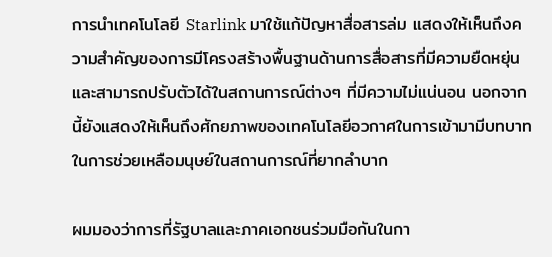การนำเทคโนโลยี Starlink มาใช้แก้ปัญหาสื่อสารล่ม แสดงให้เห็นถึงความสำคัญของการมีโครงสร้างพื้นฐานด้านการสื่อสารที่มีความยืดหยุ่นและสามารถปรับตัวได้ในสถานการณ์ต่างๆ ที่มีความไม่แน่นอน นอกจากนี้ยังแสดงให้เห็นถึงศักยภาพของเทคโนโลยีอวกาศในการเข้ามามีบทบาทในการช่วยเหลือมนุษย์ในสถานการณ์ที่ยากลำบาก

ผมมองว่าการที่รัฐบาลและภาคเอกชนร่วมมือกันในกา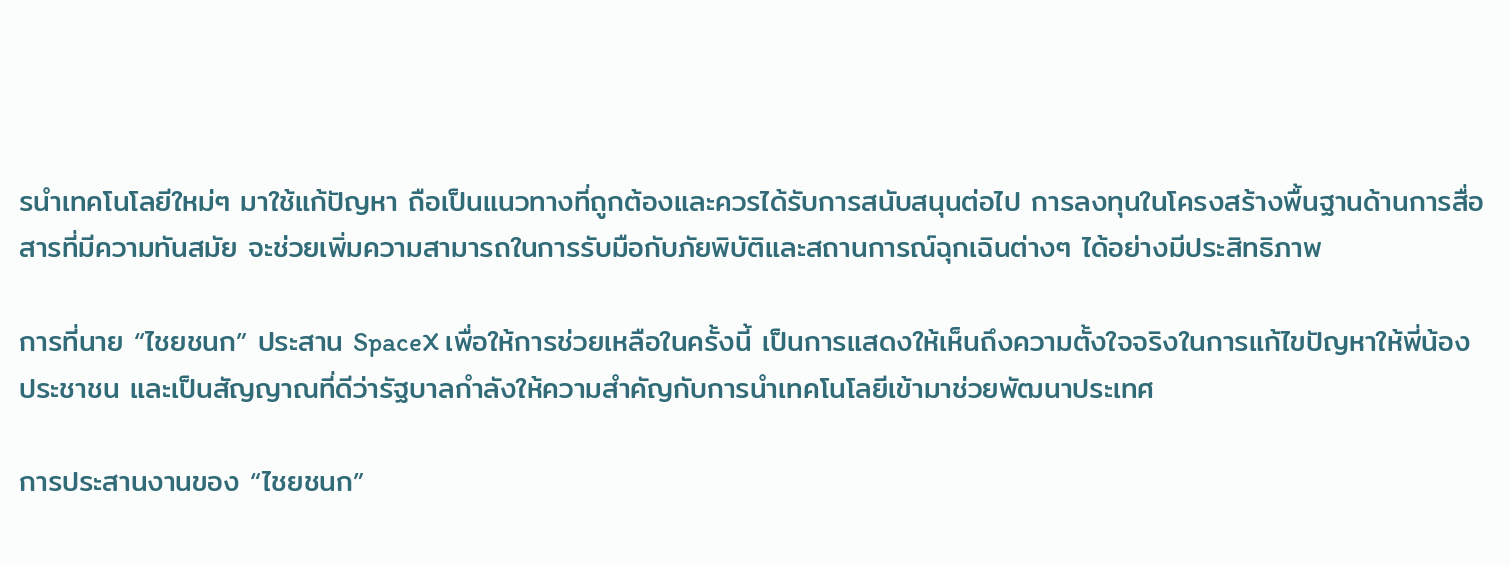รนำเทคโนโลยีใหม่ๆ มาใช้แก้ปัญหา ถือเป็นแนวทางที่ถูกต้องและควรได้รับการสนับสนุนต่อไป การลงทุนในโครงสร้างพื้นฐานด้านการสื่อสารที่มีความทันสมัย จะช่วยเพิ่มความสามารถในการรับมือกับภัยพิบัติและสถานการณ์ฉุกเฉินต่างๆ ได้อย่างมีประสิทธิภาพ

การที่นาย “ไชยชนก” ประสาน SpaceX เพื่อให้การช่วยเหลือในครั้งนี้ เป็นการแสดงให้เห็นถึงความตั้งใจจริงในการแก้ไขปัญหาให้พี่น้องประชาชน และเป็นสัญญาณที่ดีว่ารัฐบาลกำลังให้ความสำคัญกับการนำเทคโนโลยีเข้ามาช่วยพัฒนาประเทศ

การประสานงานของ “ไชยชนก”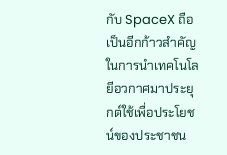กับ SpaceX ถือเป็นอีกก้าวสำคัญในการนำเทคโนโลยีอวกาศมาประยุกต์ใช้เพื่อประโยชน์ของประชาชน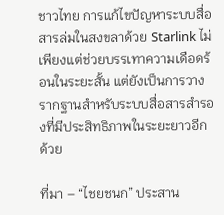ชาวไทย การแก้ไขปัญหาระบบสื่อสารล่มในสงขลาด้วย Starlink ไม่เพียงแต่ช่วยบรรเทาความเดือดร้อนในระยะสั้น แต่ยังเป็นการวางรากฐานสำหรับระบบสื่อสารสำรองที่มีประสิทธิภาพในระยะยาวอีกด้วย

ที่มา – “ไชยชนก” ประสาน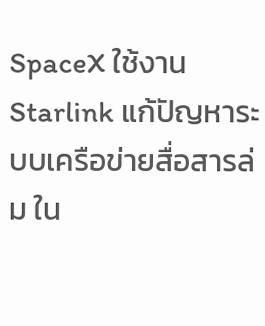SpaceX ใช้งาน Starlink แก้ปัญหาระบบเครือข่ายสื่อสารล่ม ใน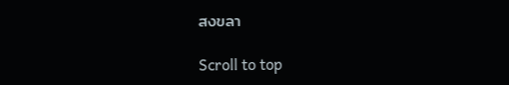สงขลา

Scroll to top